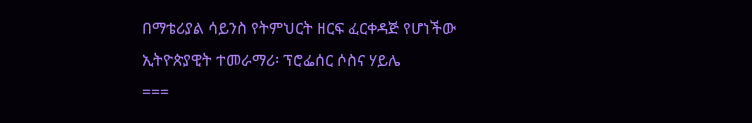በማቴሪያል ሳይንስ የትምህርት ዘርፍ ፈርቀዳጅ የሆነችው ኢትዮጵያዊት ተመራማሪ፡ ፕሮፌሰር ሶስና ሃይሌ
===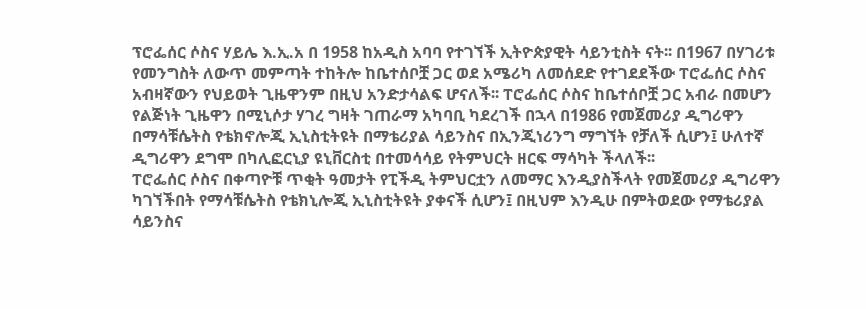ፕሮፌሰር ሶስና ሃይሌ እ.ኢ.አ በ 1958 ከአዲስ አባባ የተገኘች ኢትዮጵያዊት ሳይንቲስት ናት፡፡ በ1967 በሃገሪቱ የመንግስት ለውጥ መምጣት ተከትሎ ከቤተሰቦቿ ጋር ወደ አሜሪካ ለመሰደድ የተገደደችው ፐሮፌሰር ሶስና አብዛኛውን የህይወት ጊዜዋንም በዚህ አንድታሳልፍ ሆናለች፡፡ ፐሮፌሰር ሶስና ከቤተሰቦቿ ጋር አብራ በመሆን የልጅነት ጊዜዋን በሚኒሶታ ሃገረ ግዛት ገጠራማ አካባቢ ካደረገች በኋላ በ1986 የመጀመሪያ ዲግሪዋን በማሳቹሴትስ የቴክኖሎጂ ኢኒስቲትዩት በማቴሪያል ሳይንስና በኢንጂነሪንግ ማግኘት የቻለች ሲሆን፤ ሁለተኛ ዲግሪዋን ደግሞ በካሊፎርኒያ ዩኒቨርስቲ በተመሳሳይ የትምህርት ዘርፍ ማሳካት ችላለች፡፡
ፐሮፌሰር ሶስና በቀጣዮቹ ጥቂት ዓመታት የፒችዲ ትምህርቷን ለመማር እንዲያስችላት የመጀመሪያ ዲግሪዋን ካገኘችበት የማሳቹሴትስ የቴክኒሎጂ ኢኒስቲትዩት ያቀናች ሲሆን፤ በዚህም እንዲሁ በምትወደው የማቴሪያል ሳይንስና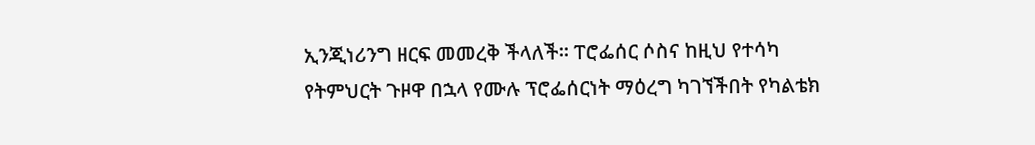ኢንጂነሪንግ ዘርፍ መመረቅ ችላለች፡፡ ፐሮፌሰር ሶስና ከዚህ የተሳካ የትምህርት ጉዞዋ በኋላ የሙሉ ፕሮፌሰርነት ማዕረግ ካገኘችበት የካልቴክ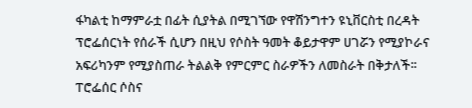ፋካልቲ ከማምራቷ በፊት ሲያትል በሚገኘው የዋሽንግተን ዩኒቨርስቲ በረዳት ፕሮፌሰርነት የሰራች ሲሆን በዚህ የሶስት ዓመት ቆይታዋም ሀገሯን የሚያኮራና አፍሪካንም የሚያስጠራ ትልልቅ የምርምር ስራዎችን ለመስራት በቅታለች፡፡
ፐሮፌሰር ሶስና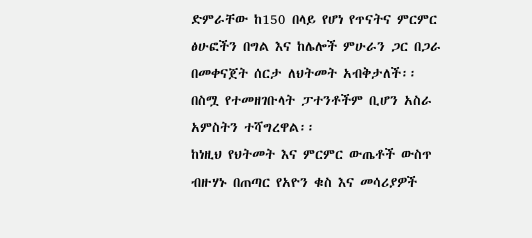ድምራቸው ከ150 በላይ የሆነ የጥናትና ምርምር ፅሁፎችን በግል እና ከሌሎች ምሁራን ጋር በጋራ በመቀናጀት ሰርታ ለህትመት አብቅታለች፡፡ በስሟ የተመዘገቡላት ፓተንቶችም ቢሆን አስራ አምስትን ተሻግረዋል፡፡
ከነዚህ የህትመት እና ምርምር ውጤቶች ውስጥ ብዙሃኑ በጠጣር የአዮን ቁስ እና መሳሪያዎች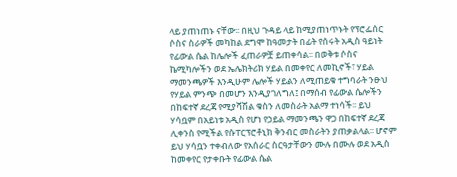ላይ ያጠነጠኑ ናቸው፡፡ በዚህ ጉዳይ ላይ ከሚያጠነጥኑት የፕሮፌሰር ሶስና ስራዎች መካከል ደግሞ ከዓመታት በፊት የሰሩት አዲስ ዓይነት የፊውል ሴል ከሌሎች ፈጠራዎቿ ይጠቀሳል፡፡ በወቅቱ ሶስና ኬሚካሎችን ወደ ኤሌክትሪክ ሃይል በመቀየር ለመኪኖች፣ ሃይል ማመንጫዎች እንዲሁም ሌሎች ሃይልን ለሚጠይቁ ተግባራት ንፁህ የሃይል ምንጭ በመሆን እንዲያገለግለ፤ በማሰብ የፊውል ሴሎችን በከፍተኛ ደረጃ የሚያሻሽል ቁስን ለመስራት አልማ ተነሳች፡፡ ይህ ሃሳቧም በአይነቱ አዲስ የሆነ የኃይል ማመንጫን ዋጋ በከፍተኛ ደረጃ ሊቀንስ የሚችል የሱፐርፕሮቶኒክ ቅንብር መስራትን ያጠቃልላል፡፡ ሆኖም ይህ ሃሳቧን ተቀብለው የአሰራር ስርዓታቸውን ሙሉ በሙሉ ወደ አዲስ ከመቀየር የታቀቡት የፊውል ሴል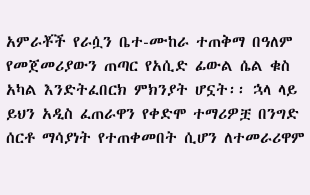አምራቾች የራሷን ቤተ-ሙከራ ተጠቅማ በዓለም የመጀመሪያውን ጠጣር የአሲድ ፊውል ሴል ቁስ አካል እንድትፈበርክ ምክንያት ሆኗት፡፡ ኋላ ላይ ይህን አዲስ ፈጠራዋን የቀድሞ ተማሪዎቿ በንግድ ሰርቶ ማሳያነት የተጠቀመበት ሲሆን ለተመራሪዋም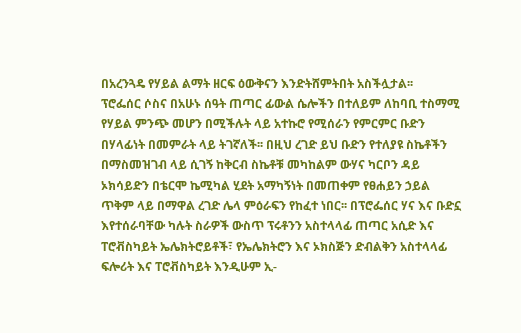በአረንጓዴ የሃይል ልማት ዘርፍ ዕውቅናን እንድትሸምትበት አስችሏታል፡፡
ፕሮፌሰር ሶስና በአሁኑ ሰዓት ጠጣር ፊውል ሴሎችን በተለይም ለከባቢ ተስማሚ የሃይል ምንጭ መሆን በሚችሉት ላይ አተኩሮ የሚሰራን የምርምር ቡድን በሃላፊነት በመምራት ላይ ትገኛለች፡፡ በዚህ ረገድ ይህ ቡድን የተለያዩ ስኬቶችን በማስመዝገብ ላይ ሲገኝ ከቅርብ ስኬቶቹ መካከልም ውሃና ካርቦን ዳይ ኦክሳይድን በቴርሞ ኬሚካል ሂደት አማካኝነት በመጠቀም የፀሐይን ኃይል ጥቅም ላይ በማዋል ረገድ ሌላ ምዕራፍን የከፈተ ነበር፡፡ በፕሮፌሰር ሃና እና ቡድኗ እየተሰራባቸው ካሉት ስራዎች ውስጥ ፕሩቶንን አስተላላፊ ጠጣር አሲድ እና ፐሮቭስካይት ኤሌክትሮይቶች፣ የኤሌክትሮን እና ኦክስጅን ድብልቅን አስተላላፊ ፍሎሪት እና ፐሮቭስካይት እንዲሁም ኢ-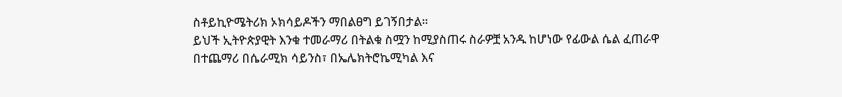ስቶይኪዮሜትሪክ ኦክሳይዶችን ማበልፀግ ይገኝበታል፡፡
ይህች ኢትዮጵያዊት እንቁ ተመራማሪ በትልቁ ስሟን ከሚያስጠሩ ስራዎቿ አንዱ ከሆነው የፊውል ሴል ፈጠራዋ በተጨማሪ በሴራሚክ ሳይንስ፣ በኤሌክትሮኬሚካል እና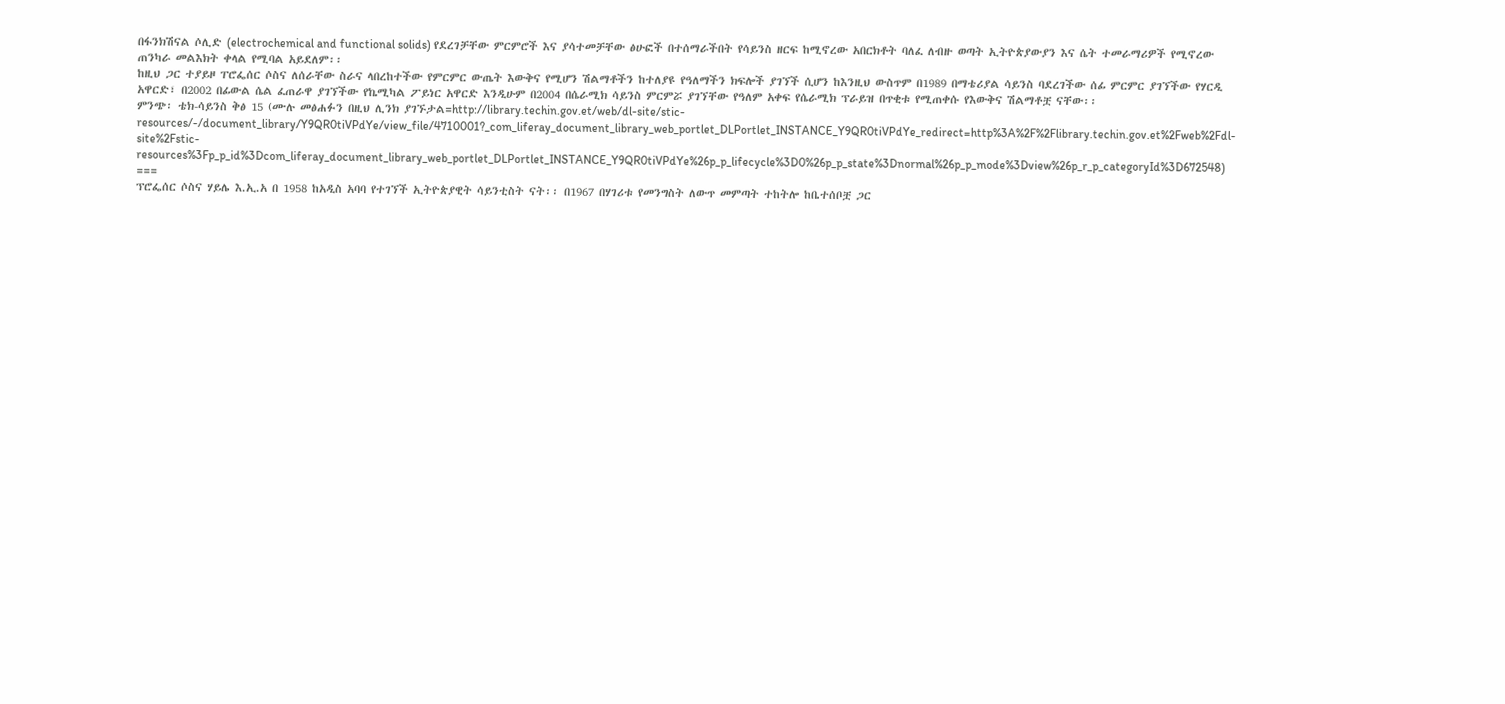በፋንክሽናል ሶሊድ (electrochemical and functional solids) የደረገቻቸው ምርምሮች እና ያሳተመቻቸው ፅሁፎች በተሰማራችበት የሳይንስ ዘርፍ ከሚኖረው አበርክቶት ባለፈ ለብዙ ወጣት ኢትዮጵያውያን እና ሴት ተመራማሪዎች የሚኖረው ጠንካራ መልእክት ቀላል የሚባል አይደለም፡፡
ከዚህ ጋር ተያይዞ ፐሮፌሰር ሶስና ለሰራቸው ስራና ላበረከተችው የምርምር ውጤት እውቅና የሚሆን ሽልማቶችን ከተለያዩ የዓለማችን ክፍሎች ያገኘች ሲሆን ከእንዚህ ውስጥም በ1989 በማቴሪያል ሳይንስ ባደረገችው ሰፊ ምርምር ያገኘችው የሃርዲ አዋርድ፣ በ2002 በፊውል ሴል ፈጠራዋ ያገኘችው የኬሚካል ፖይነር አዋርድ እንዲሁም በ2004 በሴራሚክ ሳይንስ ምርምሯ ያገኘቸው የዓለም አቀፍ የሴራሚክ ፕራይዝ በጥቂቱ የሚጠቀሱ የእውቅና ሽልማቶቿ ናቸው፡፡
ምንጭ፡ ቴክ-ሳይንስ ቅፅ 15 (ሙሉ መፅሐፉን በዚህ ሊንክ ያገኙታል=http://library.techin.gov.et/web/dl-site/stic-resources/-/document_library/Y9QR0tiVPdYe/view_file/4710001?_com_liferay_document_library_web_portlet_DLPortlet_INSTANCE_Y9QR0tiVPdYe_redirect=http%3A%2F%2Flibrary.techin.gov.et%2Fweb%2Fdl-site%2Fstic-resources%3Fp_p_id%3Dcom_liferay_document_library_web_portlet_DLPortlet_INSTANCE_Y9QR0tiVPdYe%26p_p_lifecycle%3D0%26p_p_state%3Dnormal%26p_p_mode%3Dview%26p_r_p_categoryId%3D672548)
===
ፕሮፌሰር ሶስና ሃይሌ እ.ኢ.አ በ 1958 ከአዲስ አባባ የተገኘች ኢትዮጵያዊት ሳይንቲስት ናት፡፡ በ1967 በሃገሪቱ የመንግስት ለውጥ መምጣት ተከትሎ ከቤተሰቦቿ ጋር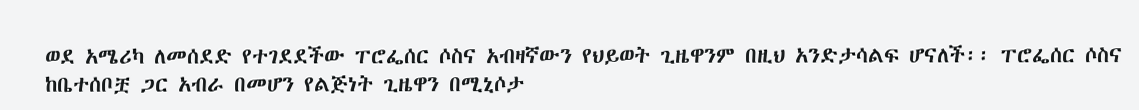ወደ አሜሪካ ለመሰደድ የተገደደችው ፐሮፌሰር ሶስና አብዛኛውን የህይወት ጊዜዋንም በዚህ አንድታሳልፍ ሆናለች፡፡ ፐሮፌሰር ሶስና ከቤተሰቦቿ ጋር አብራ በመሆን የልጅነት ጊዜዋን በሚኒሶታ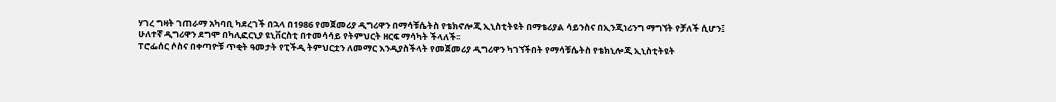ሃገረ ግዛት ገጠራማ አካባቢ ካደረገች በኋላ በ1986 የመጀመሪያ ዲግሪዋን በማሳቹሴትስ የቴክኖሎጂ ኢኒስቲትዩት በማቴሪያል ሳይንስና በኢንጂነሪንግ ማግኘት የቻለች ሲሆን፤ ሁለተኛ ዲግሪዋን ደግሞ በካሊፎርኒያ ዩኒቨርስቲ በተመሳሳይ የትምህርት ዘርፍ ማሳካት ችላለች፡፡
ፐሮፌሰር ሶስና በቀጣዮቹ ጥቂት ዓመታት የፒችዲ ትምህርቷን ለመማር እንዲያስችላት የመጀመሪያ ዲግሪዋን ካገኘችበት የማሳቹሴትስ የቴክኒሎጂ ኢኒስቲትዩት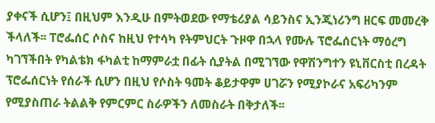ያቀናች ሲሆን፤ በዚህም እንዲሁ በምትወደው የማቴሪያል ሳይንስና ኢንጂነሪንግ ዘርፍ መመረቅ ችላለች፡፡ ፐሮፌሰር ሶስና ከዚህ የተሳካ የትምህርት ጉዞዋ በኋላ የሙሉ ፕሮፌሰርነት ማዕረግ ካገኘችበት የካልቴክ ፋካልቲ ከማምራቷ በፊት ሲያትል በሚገኘው የዋሽንግተን ዩኒቨርስቲ በረዳት ፕሮፌሰርነት የሰራች ሲሆን በዚህ የሶስት ዓመት ቆይታዋም ሀገሯን የሚያኮራና አፍሪካንም የሚያስጠራ ትልልቅ የምርምር ስራዎችን ለመስራት በቅታለች፡፡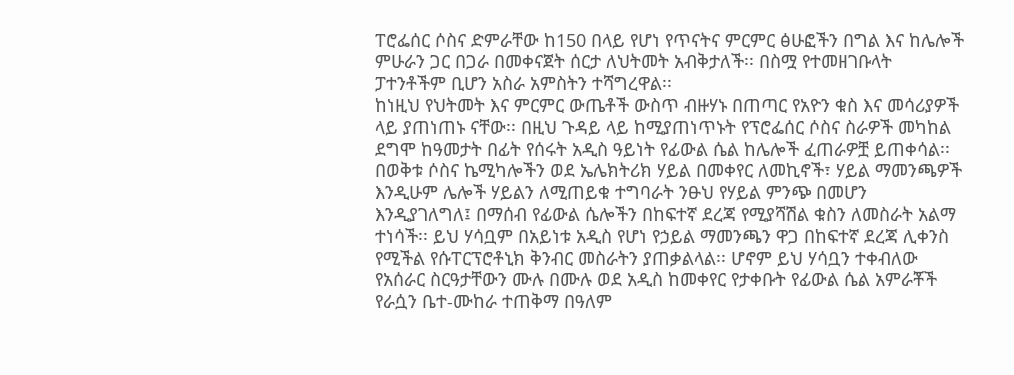ፐሮፌሰር ሶስና ድምራቸው ከ150 በላይ የሆነ የጥናትና ምርምር ፅሁፎችን በግል እና ከሌሎች ምሁራን ጋር በጋራ በመቀናጀት ሰርታ ለህትመት አብቅታለች፡፡ በስሟ የተመዘገቡላት ፓተንቶችም ቢሆን አስራ አምስትን ተሻግረዋል፡፡
ከነዚህ የህትመት እና ምርምር ውጤቶች ውስጥ ብዙሃኑ በጠጣር የአዮን ቁስ እና መሳሪያዎች ላይ ያጠነጠኑ ናቸው፡፡ በዚህ ጉዳይ ላይ ከሚያጠነጥኑት የፕሮፌሰር ሶስና ስራዎች መካከል ደግሞ ከዓመታት በፊት የሰሩት አዲስ ዓይነት የፊውል ሴል ከሌሎች ፈጠራዎቿ ይጠቀሳል፡፡ በወቅቱ ሶስና ኬሚካሎችን ወደ ኤሌክትሪክ ሃይል በመቀየር ለመኪኖች፣ ሃይል ማመንጫዎች እንዲሁም ሌሎች ሃይልን ለሚጠይቁ ተግባራት ንፁህ የሃይል ምንጭ በመሆን እንዲያገለግለ፤ በማሰብ የፊውል ሴሎችን በከፍተኛ ደረጃ የሚያሻሽል ቁስን ለመስራት አልማ ተነሳች፡፡ ይህ ሃሳቧም በአይነቱ አዲስ የሆነ የኃይል ማመንጫን ዋጋ በከፍተኛ ደረጃ ሊቀንስ የሚችል የሱፐርፕሮቶኒክ ቅንብር መስራትን ያጠቃልላል፡፡ ሆኖም ይህ ሃሳቧን ተቀብለው የአሰራር ስርዓታቸውን ሙሉ በሙሉ ወደ አዲስ ከመቀየር የታቀቡት የፊውል ሴል አምራቾች የራሷን ቤተ-ሙከራ ተጠቅማ በዓለም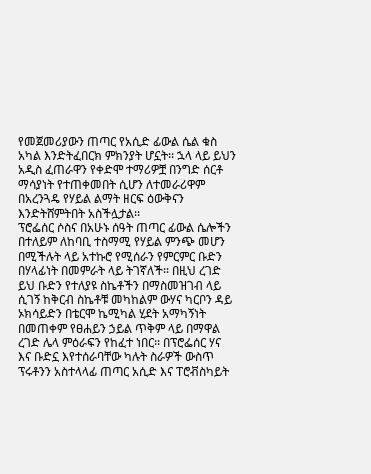የመጀመሪያውን ጠጣር የአሲድ ፊውል ሴል ቁስ አካል እንድትፈበርክ ምክንያት ሆኗት፡፡ ኋላ ላይ ይህን አዲስ ፈጠራዋን የቀድሞ ተማሪዎቿ በንግድ ሰርቶ ማሳያነት የተጠቀመበት ሲሆን ለተመራሪዋም በአረንጓዴ የሃይል ልማት ዘርፍ ዕውቅናን እንድትሸምትበት አስችሏታል፡፡
ፕሮፌሰር ሶስና በአሁኑ ሰዓት ጠጣር ፊውል ሴሎችን በተለይም ለከባቢ ተስማሚ የሃይል ምንጭ መሆን በሚችሉት ላይ አተኩሮ የሚሰራን የምርምር ቡድን በሃላፊነት በመምራት ላይ ትገኛለች፡፡ በዚህ ረገድ ይህ ቡድን የተለያዩ ስኬቶችን በማስመዝገብ ላይ ሲገኝ ከቅርብ ስኬቶቹ መካከልም ውሃና ካርቦን ዳይ ኦክሳይድን በቴርሞ ኬሚካል ሂደት አማካኝነት በመጠቀም የፀሐይን ኃይል ጥቅም ላይ በማዋል ረገድ ሌላ ምዕራፍን የከፈተ ነበር፡፡ በፕሮፌሰር ሃና እና ቡድኗ እየተሰራባቸው ካሉት ስራዎች ውስጥ ፕሩቶንን አስተላላፊ ጠጣር አሲድ እና ፐሮቭስካይት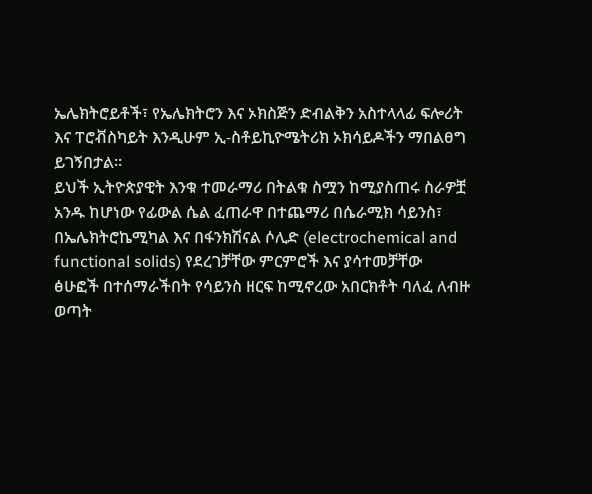ኤሌክትሮይቶች፣ የኤሌክትሮን እና ኦክስጅን ድብልቅን አስተላላፊ ፍሎሪት እና ፐሮቭስካይት እንዲሁም ኢ-ስቶይኪዮሜትሪክ ኦክሳይዶችን ማበልፀግ ይገኝበታል፡፡
ይህች ኢትዮጵያዊት እንቁ ተመራማሪ በትልቁ ስሟን ከሚያስጠሩ ስራዎቿ አንዱ ከሆነው የፊውል ሴል ፈጠራዋ በተጨማሪ በሴራሚክ ሳይንስ፣ በኤሌክትሮኬሚካል እና በፋንክሽናል ሶሊድ (electrochemical and functional solids) የደረገቻቸው ምርምሮች እና ያሳተመቻቸው ፅሁፎች በተሰማራችበት የሳይንስ ዘርፍ ከሚኖረው አበርክቶት ባለፈ ለብዙ ወጣት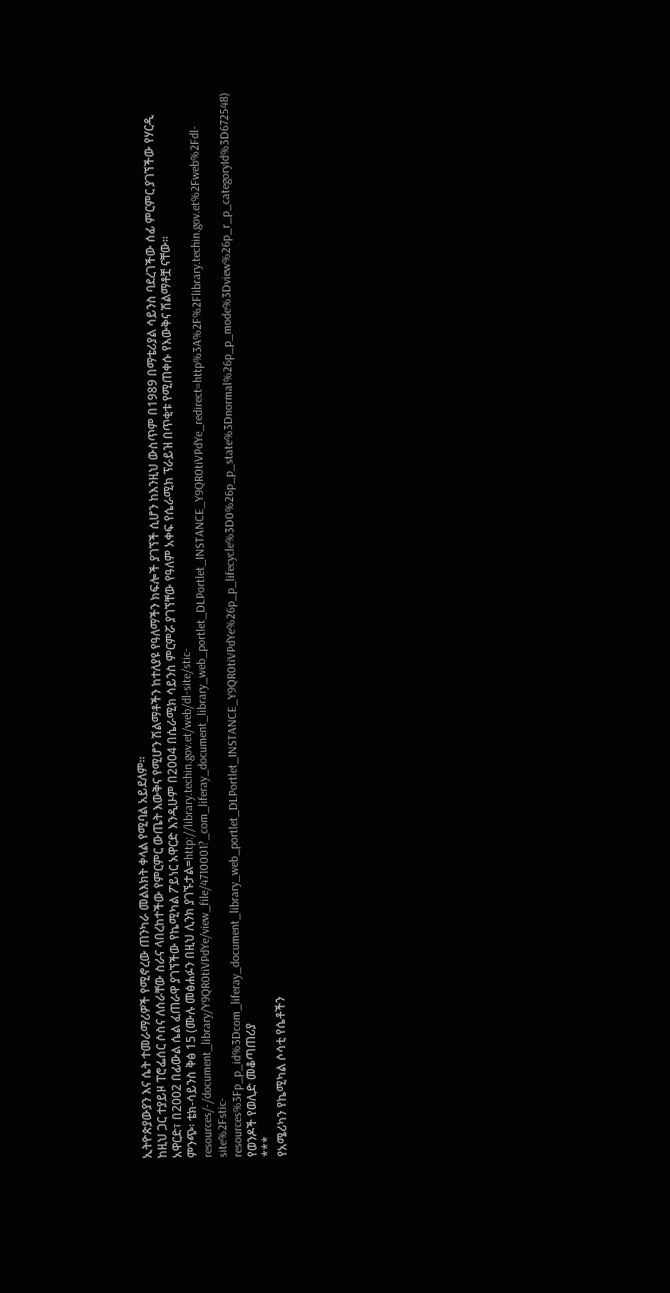ኢትዮጵያውያን እና ሴት ተመራማሪዎች የሚኖረው ጠንካራ መልእክት ቀላል የሚባል አይደለም፡፡
ከዚህ ጋር ተያይዞ ፐሮፌሰር ሶስና ለሰራቸው ስራና ላበረከተችው የምርምር ውጤት እውቅና የሚሆን ሽልማቶችን ከተለያዩ የዓለማችን ክፍሎች ያገኘች ሲሆን ከእንዚህ ውስጥም በ1989 በማቴሪያል ሳይንስ ባደረገችው ሰፊ ምርምር ያገኘችው የሃርዲ አዋርድ፣ በ2002 በፊውል ሴል ፈጠራዋ ያገኘችው የኬሚካል ፖይነር አዋርድ እንዲሁም በ2004 በሴራሚክ ሳይንስ ምርምሯ ያገኘቸው የዓለም አቀፍ የሴራሚክ ፕራይዝ በጥቂቱ የሚጠቀሱ የእውቅና ሽልማቶቿ ናቸው፡፡
ምንጭ፡ ቴክ-ሳይንስ ቅፅ 15 (ሙሉ መፅሐፉን በዚህ ሊንክ ያገኙታል=http://library.techin.gov.et/web/dl-site/stic-resources/-/document_library/Y9QR0tiVPdYe/view_file/4710001?_com_liferay_document_library_web_portlet_DLPortlet_INSTANCE_Y9QR0tiVPdYe_redirect=http%3A%2F%2Flibrary.techin.gov.et%2Fweb%2Fdl-site%2Fstic-resources%3Fp_p_id%3Dcom_liferay_document_library_web_portlet_DLPortlet_INSTANCE_Y9QR0tiVPdYe%26p_p_lifecycle%3D0%26p_p_state%3Dnormal%26p_p_mode%3Dview%26p_r_p_categoryId%3D672548)
የወንዶች የወሊድ መቆጣጠሪያ
***
የአሜሪካን የኬሚካል ሶሳቲ የሴቶችን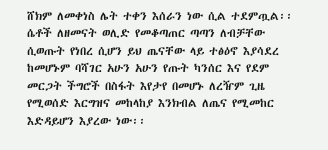ሸክም ለመቀነስ ሌት ተቀን እሰራን ነው ሲል ተደምጧል፡፡ ሴቶች ለዘመናት ወሊድ የመቆጣጠር ጣጣን ለብቻቸው ሲወጡት የነበረ ሲሆን ይህ ጤናቸው ላይ ተፅዕኖ እያሳደረ ከመሆኑም ባሻገር አሁን አሁን የጡት ካንሰር እና የደም መርጋት ችግሮች በስፋት እየታየ በመሆኑ ለረዥም ጊዜ የሚወሰድ እርግዝና መከላከያ እንክብል ለጤና የሚመከር እድዳይሆን እያረው ነው፡፡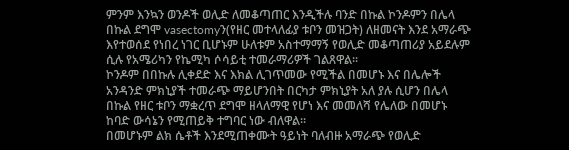ምንም እንኳን ወንዶች ወሊድ ለመቆጣጠር እንዲችሉ ባንድ በኩል ኮንዶምን በሌላ በኩል ደግሞ vasectomyን(የዘር መተላለፊያ ቱቦን መዝጋት) ለዘመናት እንደ አማራጭ እየተወሰደ የነበረ ነገር ቢሆኑም ሁለቱም አስተማማኝ የወሊድ መቆጣጠሪያ አይደሉም ሲሉ የአሜሪካን የኬሚካ ሶሳይቲ ተመራማሪዎች ገልጸዋል፡፡
ኮንዶም በበኩሉ ሊቀደድ እና እክል ሊገጥመው የሚችል በመሆኑ እና በሌሎች አንዳንድ ምክኒያች ተመራጭ ማይሆንበት በርካታ ምክኒያት አለ ያሉ ሲሆን በሌላ በኩል የዘር ቱቦን ማቋረጥ ደግሞ ዘላለማዊ የሆነ እና መመለሻ የሌለው በመሆኑ ከባድ ውሳኔን የሚጠይቅ ተግባር ነው ብለዋል፡፡
በመሆኑም ልክ ሴቶች እንደሚጠቀሙት ዓይነት ባለብዙ አማራጭ የወሊድ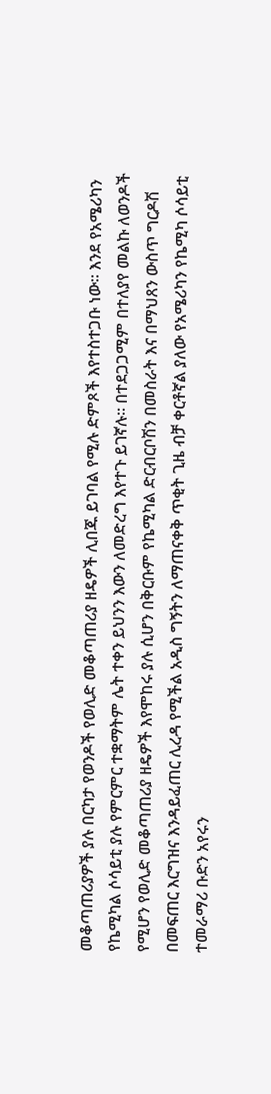መቆጣጠሪያዎች ያሉ በርካታ የወንዶች የወሊድ መቆጣጠሪያ ዘዴዎች ሊበጁ ይገባል የሚሉ ድምጾች እየተስተጋቡ ነው፡፡ እንደ የአሜሪካን የኬሚካል ሶሳይቲ ያሉ የምርምር ተቋማትም ሌት ተቀን ይህንን እውን ለመድረግ እየተጉ ይገኛሉ፡፡ በተደጋጋሚም በተለያየ መልኩ ለወንዶች የሚሆን የወሊድ መቆጣጠሪያ ዘዴዎች እየሞከሩ ያሉ ሲሆን በቅርቡም የኬሚካል ድርብርቦሽን በመስራት እና በማህጸን ውስጥ ግርዶሽ በመፍጠር እርግዝና እንዳይፈጠር ሊረዳ የሚችል አዲስ ግኝትን ለማጠናቀቅ ጥቂት ጊዜ ብቻ ቀርቶኛል ያለው የአሜሪካን የኬሚካ ሶሳይቲ ተመራማሪ ቡድን አየሩን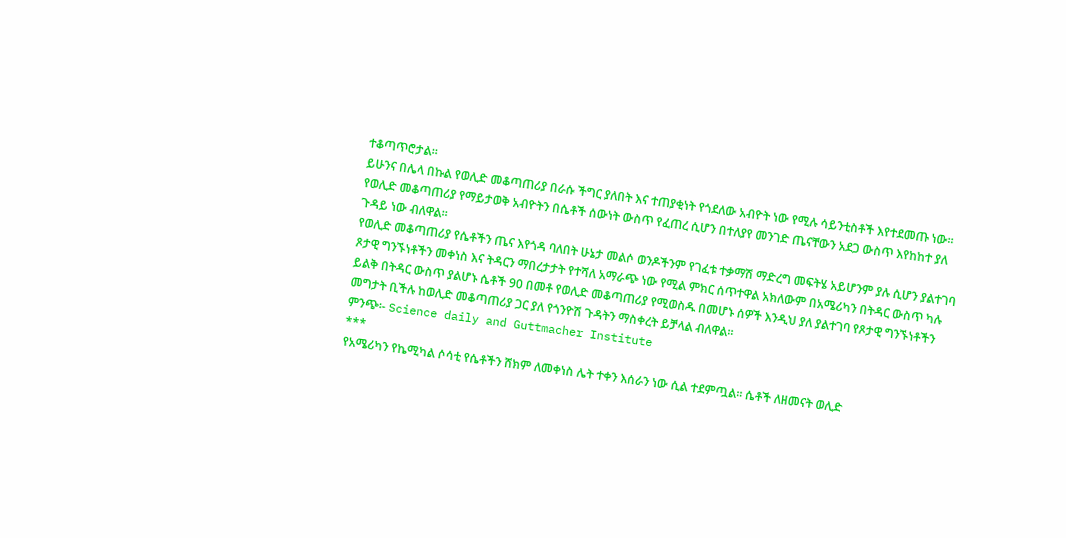ተቆጣጥሮታል፡፡
ይሁንና በሌላ በኩል የወሊድ መቆጣጠሪያ በራሱ ችግር ያለበት እና ተጠያቂነት የጎደለው አብዮት ነው የሚሉ ሳይንቲስቶች እየተደመጡ ነው፡፡ የወሊድ መቆጣጠሪያ የማይታወቅ አብዮትን በሴቶች ሰውነት ውስጥ የፈጠረ ሲሆን በተለያየ መንገድ ጤናቸውን አደጋ ውስጥ እየከከተ ያለ ጉዳይ ነው ብለዋል፡፡
የወሊድ መቆጣጠሪያ የሴቶችን ጤና እየጎዳ ባለበት ሁኔታ መልሶ ወንዶችንም የገፈቱ ተቃማሽ ማድረግ መፍትሄ አይሆንም ያሉ ሲሆን ያልተገባ ጾታዊ ግንኙነቶችን መቀነስ እና ትዳርን ማበረታታት የተሻለ አማራጭ ነው የሚል ምክር ሰጥተዋል አክለውም በአሜሪካን በትዳር ውስጥ ካሉ ይልቅ በትዳር ውስጥ ያልሆኑ ሴቶች 90 በመቶ የወሊድ መቆጣጠሪያ የሚወስዱ በመሆኑ ሰዎች እንዲህ ያለ ያልተገባ የጾታዊ ግንኙነቶችን መግታት ቢችሉ ከወሊድ መቆጣጠሪያ ጋር ያለ የጎንዮሽ ጉዳትን ማስቀረት ይቻላል ብለዋል፡፡
ምንጭ፡- Science daily and Guttmacher Institute
***
የአሜሪካን የኬሚካል ሶሳቲ የሴቶችን ሸክም ለመቀነስ ሌት ተቀን እሰራን ነው ሲል ተደምጧል፡፡ ሴቶች ለዘመናት ወሊድ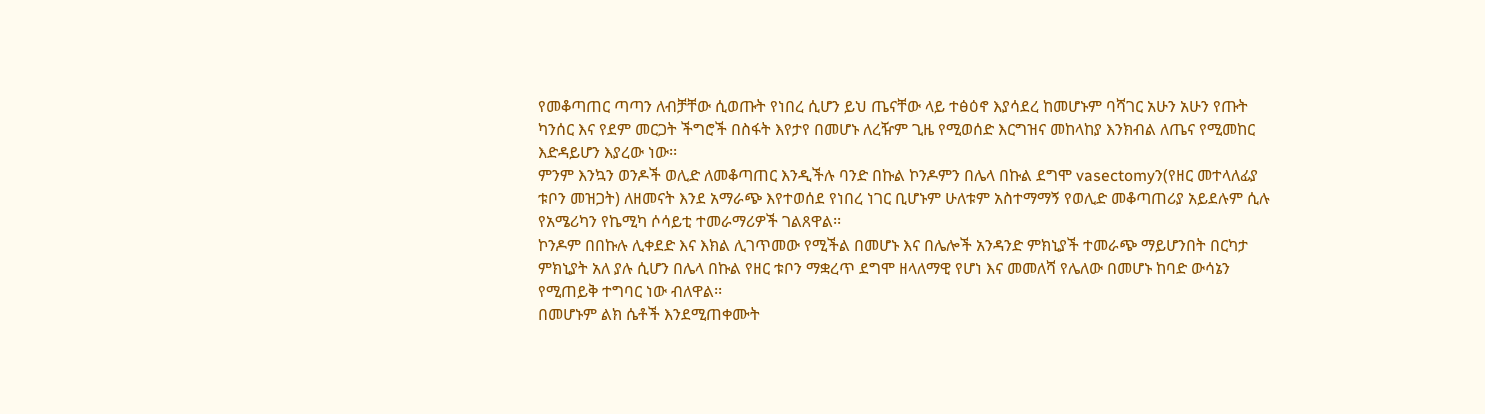የመቆጣጠር ጣጣን ለብቻቸው ሲወጡት የነበረ ሲሆን ይህ ጤናቸው ላይ ተፅዕኖ እያሳደረ ከመሆኑም ባሻገር አሁን አሁን የጡት ካንሰር እና የደም መርጋት ችግሮች በስፋት እየታየ በመሆኑ ለረዥም ጊዜ የሚወሰድ እርግዝና መከላከያ እንክብል ለጤና የሚመከር እድዳይሆን እያረው ነው፡፡
ምንም እንኳን ወንዶች ወሊድ ለመቆጣጠር እንዲችሉ ባንድ በኩል ኮንዶምን በሌላ በኩል ደግሞ vasectomyን(የዘር መተላለፊያ ቱቦን መዝጋት) ለዘመናት እንደ አማራጭ እየተወሰደ የነበረ ነገር ቢሆኑም ሁለቱም አስተማማኝ የወሊድ መቆጣጠሪያ አይደሉም ሲሉ የአሜሪካን የኬሚካ ሶሳይቲ ተመራማሪዎች ገልጸዋል፡፡
ኮንዶም በበኩሉ ሊቀደድ እና እክል ሊገጥመው የሚችል በመሆኑ እና በሌሎች አንዳንድ ምክኒያች ተመራጭ ማይሆንበት በርካታ ምክኒያት አለ ያሉ ሲሆን በሌላ በኩል የዘር ቱቦን ማቋረጥ ደግሞ ዘላለማዊ የሆነ እና መመለሻ የሌለው በመሆኑ ከባድ ውሳኔን የሚጠይቅ ተግባር ነው ብለዋል፡፡
በመሆኑም ልክ ሴቶች እንደሚጠቀሙት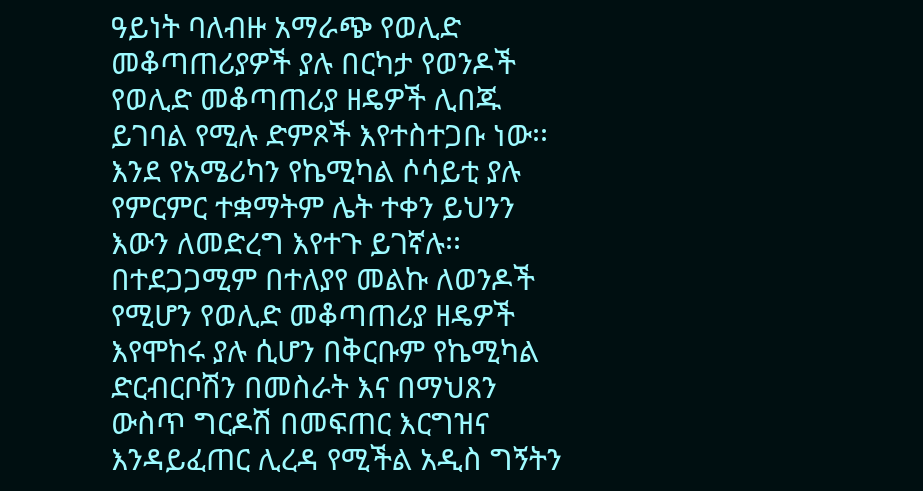ዓይነት ባለብዙ አማራጭ የወሊድ መቆጣጠሪያዎች ያሉ በርካታ የወንዶች የወሊድ መቆጣጠሪያ ዘዴዎች ሊበጁ ይገባል የሚሉ ድምጾች እየተስተጋቡ ነው፡፡ እንደ የአሜሪካን የኬሚካል ሶሳይቲ ያሉ የምርምር ተቋማትም ሌት ተቀን ይህንን እውን ለመድረግ እየተጉ ይገኛሉ፡፡ በተደጋጋሚም በተለያየ መልኩ ለወንዶች የሚሆን የወሊድ መቆጣጠሪያ ዘዴዎች እየሞከሩ ያሉ ሲሆን በቅርቡም የኬሚካል ድርብርቦሽን በመስራት እና በማህጸን ውስጥ ግርዶሽ በመፍጠር እርግዝና እንዳይፈጠር ሊረዳ የሚችል አዲስ ግኝትን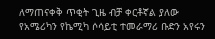ለማጠናቀቅ ጥቂት ጊዜ ብቻ ቀርቶኛል ያለው የአሜሪካን የኬሚካ ሶሳይቲ ተመራማሪ ቡድን አየሩን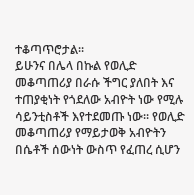ተቆጣጥሮታል፡፡
ይሁንና በሌላ በኩል የወሊድ መቆጣጠሪያ በራሱ ችግር ያለበት እና ተጠያቂነት የጎደለው አብዮት ነው የሚሉ ሳይንቲስቶች እየተደመጡ ነው፡፡ የወሊድ መቆጣጠሪያ የማይታወቅ አብዮትን በሴቶች ሰውነት ውስጥ የፈጠረ ሲሆን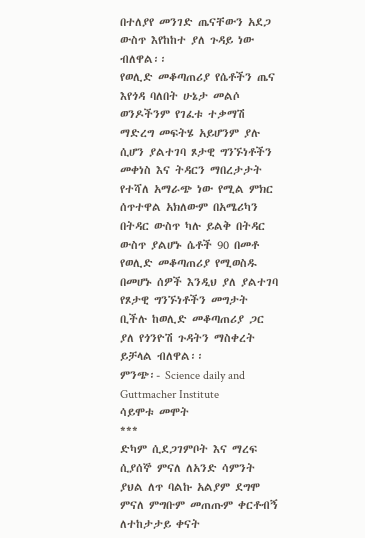በተለያየ መንገድ ጤናቸውን አደጋ ውስጥ እየከከተ ያለ ጉዳይ ነው ብለዋል፡፡
የወሊድ መቆጣጠሪያ የሴቶችን ጤና እየጎዳ ባለበት ሁኔታ መልሶ ወንዶችንም የገፈቱ ተቃማሽ ማድረግ መፍትሄ አይሆንም ያሉ ሲሆን ያልተገባ ጾታዊ ግንኙነቶችን መቀነስ እና ትዳርን ማበረታታት የተሻለ አማራጭ ነው የሚል ምክር ሰጥተዋል አክለውም በአሜሪካን በትዳር ውስጥ ካሉ ይልቅ በትዳር ውስጥ ያልሆኑ ሴቶች 90 በመቶ የወሊድ መቆጣጠሪያ የሚወስዱ በመሆኑ ሰዎች እንዲህ ያለ ያልተገባ የጾታዊ ግንኙነቶችን መግታት ቢችሉ ከወሊድ መቆጣጠሪያ ጋር ያለ የጎንዮሽ ጉዳትን ማስቀረት ይቻላል ብለዋል፡፡
ምንጭ፡- Science daily and Guttmacher Institute
ሳይሞቱ መሞት
***
ድካም ሲደጋገምቦት እና ማረፍ ሲያሰኞ ምናለ ለአንድ ሳምንት ያህል ለጥ ባልኩ አልያም ደግሞ ምናለ ምግቡም መጠጡም ቀርቶብኝ ለተከታታይ ቀናት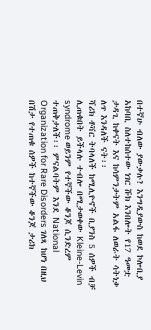በተኛሁ ብለው ያውቃሉ? እንግዲያውስ ከወደ ኮሎቢያ አከባቢ ስለተከሰተው ነገር ሹክ እንበሎት የ17 ዓመቷ ታዳጊ ከቀናት እና ከሳምንታትም አልፋ ለወራት ሳትነቃ ለጥ እንዳለች ናት፡፡
ሻሪክ ቶቫር ትባላለች ከሚሊዮኖች ቢያንስ 5 ሰዎች ብቻ ሊጠቁበት ይችላሉ ተብሎ በሚታወቀው Kleine-Levin syndrome ወይንም የተኛችው ቆንጆ ሲንድረም ተጠቅታለች፡፡ ምናልባትም እንደ National Organization for Rare Disorders ገለጻ ከሆነ በዚህ በሽታ የተጠቁ ሰዎች ከተኛችው ቆንጆ ታሪክ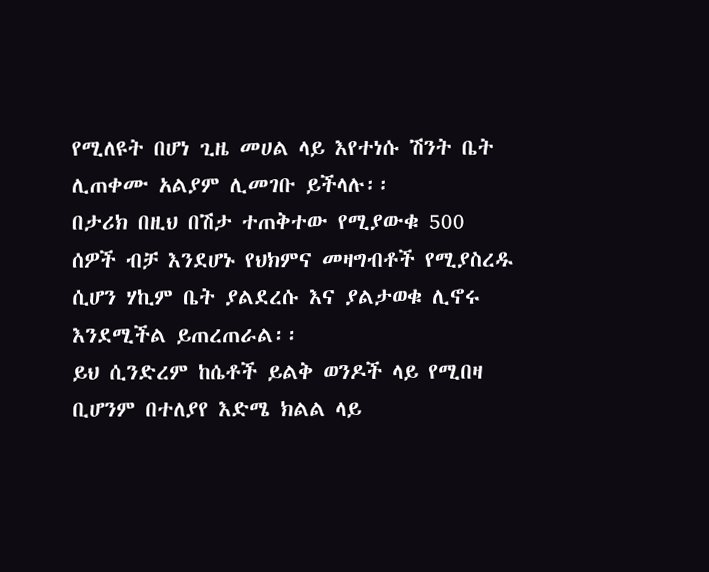የሚለዩት በሆነ ጊዜ መሀል ላይ እየተነሱ ሽንት ቤት ሊጠቀሙ አልያም ሊመገቡ ይችላሉ፡፡
በታሪክ በዚህ በሽታ ተጠቅተው የሚያውቁ 500 ሰዎች ብቻ እንደሆኑ የህክምና መዛግብቶች የሚያስረዱ ሲሆን ሃኪም ቤት ያልደረሱ እና ያልታወቁ ሊኖሩ እንደሚችል ይጠረጠራል፡፡
ይህ ሲንድረም ከሴቶች ይልቅ ወንዶች ላይ የሚበዛ ቢሆንም በተለያየ እድሜ ክልል ላይ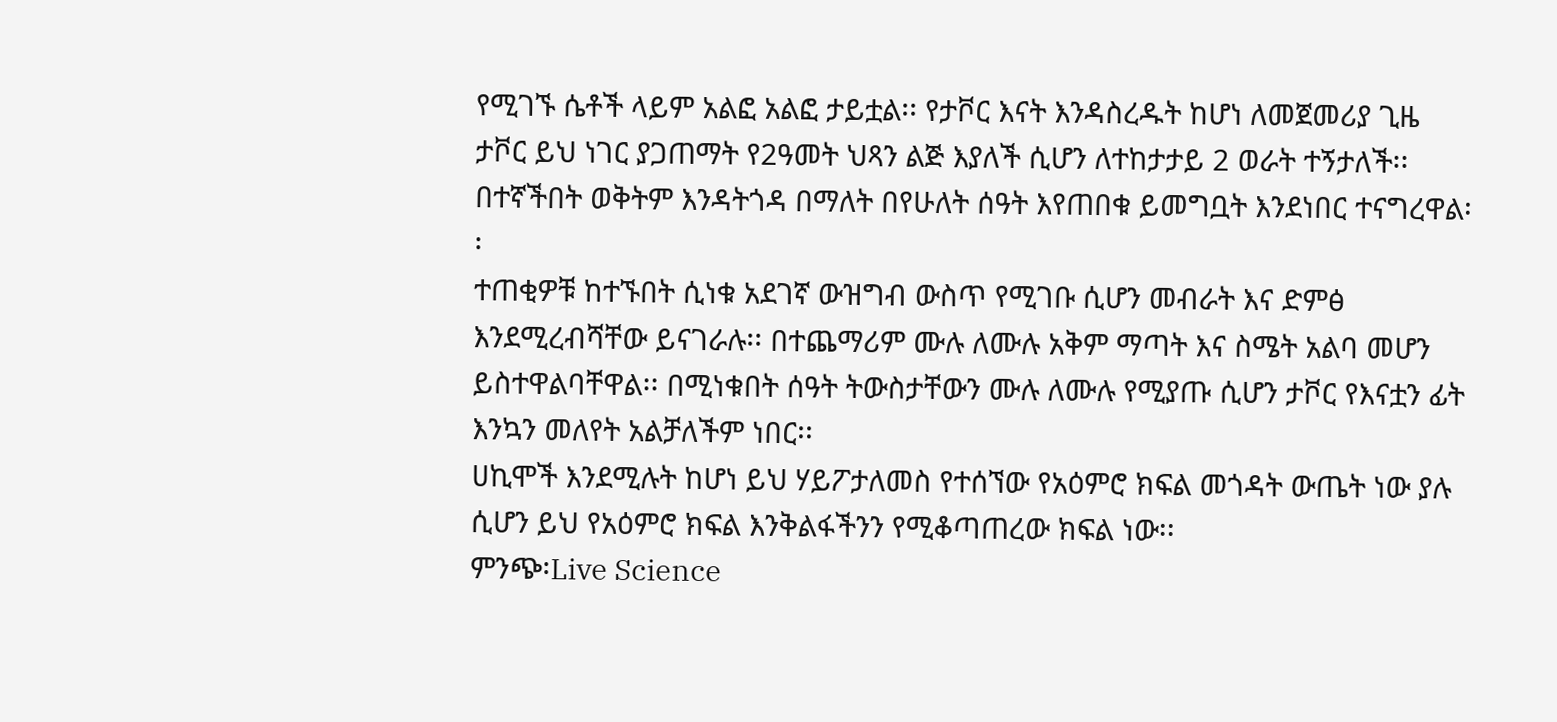የሚገኙ ሴቶች ላይም አልፎ አልፎ ታይቷል፡፡ የታቮር እናት እንዳስረዱት ከሆነ ለመጀመሪያ ጊዜ ታቮር ይህ ነገር ያጋጠማት የ2ዓመት ህጻን ልጅ እያለች ሲሆን ለተከታታይ 2 ወራት ተኝታለች፡፡ በተኛችበት ወቅትም እንዳትጎዳ በማለት በየሁለት ሰዓት እየጠበቁ ይመግቧት እንደነበር ተናግረዋል፡፡
ተጠቂዎቹ ከተኙበት ሲነቁ አደገኛ ውዝግብ ውስጥ የሚገቡ ሲሆን መብራት እና ድምፅ እንደሚረብሻቸው ይናገራሉ፡፡ በተጨማሪም ሙሉ ለሙሉ አቅም ማጣት እና ስሜት አልባ መሆን ይስተዋልባቸዋል፡፡ በሚነቁበት ሰዓት ትውስታቸውን ሙሉ ለሙሉ የሚያጡ ሲሆን ታቮር የእናቷን ፊት እንኳን መለየት አልቻለችም ነበር፡፡
ሀኪሞች እንደሚሉት ከሆነ ይህ ሃይፖታለመስ የተሰኘው የአዕምሮ ክፍል መጎዳት ውጤት ነው ያሉ ሲሆን ይህ የአዕምሮ ክፍል እንቅልፋችንን የሚቆጣጠረው ክፍል ነው፡፡
ምንጭ፡Live Science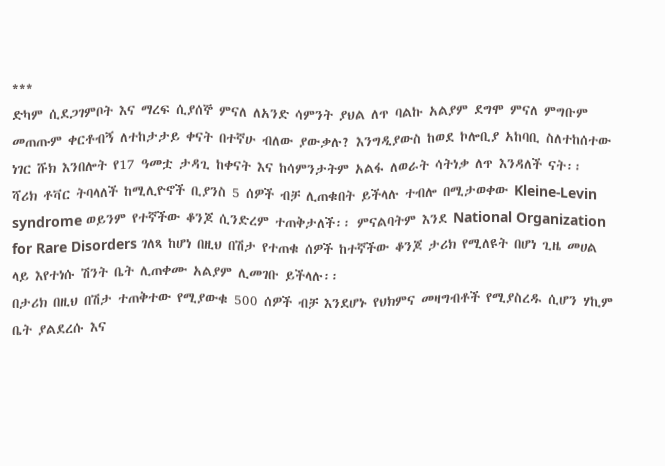***
ድካም ሲደጋገምቦት እና ማረፍ ሲያሰኞ ምናለ ለአንድ ሳምንት ያህል ለጥ ባልኩ አልያም ደግሞ ምናለ ምግቡም መጠጡም ቀርቶብኝ ለተከታታይ ቀናት በተኛሁ ብለው ያውቃሉ? እንግዲያውስ ከወደ ኮሎቢያ አከባቢ ስለተከሰተው ነገር ሹክ እንበሎት የ17 ዓመቷ ታዳጊ ከቀናት እና ከሳምንታትም አልፋ ለወራት ሳትነቃ ለጥ እንዳለች ናት፡፡
ሻሪክ ቶቫር ትባላለች ከሚሊዮኖች ቢያንስ 5 ሰዎች ብቻ ሊጠቁበት ይችላሉ ተብሎ በሚታወቀው Kleine-Levin syndrome ወይንም የተኛችው ቆንጆ ሲንድረም ተጠቅታለች፡፡ ምናልባትም እንደ National Organization for Rare Disorders ገለጻ ከሆነ በዚህ በሽታ የተጠቁ ሰዎች ከተኛችው ቆንጆ ታሪክ የሚለዩት በሆነ ጊዜ መሀል ላይ እየተነሱ ሽንት ቤት ሊጠቀሙ አልያም ሊመገቡ ይችላሉ፡፡
በታሪክ በዚህ በሽታ ተጠቅተው የሚያውቁ 500 ሰዎች ብቻ እንደሆኑ የህክምና መዛግብቶች የሚያስረዱ ሲሆን ሃኪም ቤት ያልደረሱ እና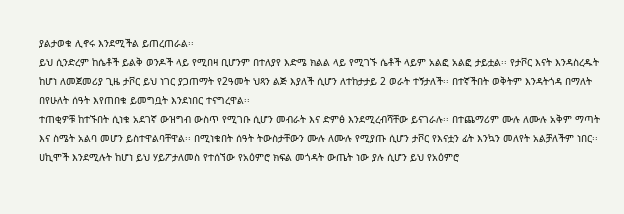ያልታወቁ ሊኖሩ እንደሚችል ይጠረጠራል፡፡
ይህ ሲንድረም ከሴቶች ይልቅ ወንዶች ላይ የሚበዛ ቢሆንም በተለያየ እድሜ ክልል ላይ የሚገኙ ሴቶች ላይም አልፎ አልፎ ታይቷል፡፡ የታቮር እናት እንዳስረዱት ከሆነ ለመጀመሪያ ጊዜ ታቮር ይህ ነገር ያጋጠማት የ2ዓመት ህጻን ልጅ እያለች ሲሆን ለተከታታይ 2 ወራት ተኝታለች፡፡ በተኛችበት ወቅትም እንዳትጎዳ በማለት በየሁለት ሰዓት እየጠበቁ ይመግቧት እንደነበር ተናግረዋል፡፡
ተጠቂዎቹ ከተኙበት ሲነቁ አደገኛ ውዝግብ ውስጥ የሚገቡ ሲሆን መብራት እና ድምፅ እንደሚረብሻቸው ይናገራሉ፡፡ በተጨማሪም ሙሉ ለሙሉ አቅም ማጣት እና ስሜት አልባ መሆን ይስተዋልባቸዋል፡፡ በሚነቁበት ሰዓት ትውስታቸውን ሙሉ ለሙሉ የሚያጡ ሲሆን ታቮር የእናቷን ፊት እንኳን መለየት አልቻለችም ነበር፡፡
ሀኪሞች እንደሚሉት ከሆነ ይህ ሃይፖታለመስ የተሰኘው የአዕምሮ ክፍል መጎዳት ውጤት ነው ያሉ ሲሆን ይህ የአዕምሮ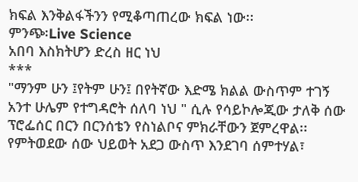ክፍል እንቅልፋችንን የሚቆጣጠረው ክፍል ነው፡፡
ምንጭ፡Live Science
አበባ እስክትሆን ድረስ ዘር ነህ
***
"ማንም ሁን ፤የትም ሁን፤ በየትኛው እድሜ ክልል ውስጥም ተገኝ አንተ ሁሌም የተግዳሮት ሰለባ ነህ " ሲሉ የሳይኮሎጂው ታለቅ ሰው ፕሮፌሰር በርን በርንሰቴን የስነልቦና ምክራቸውን ጀምረዋል፡፡
የምትወደው ሰው ህይወት አደጋ ውስጥ እንደገባ ሰምተሃል፣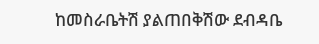ከመስራቤትሽ ያልጠበቅሽው ደብዳቤ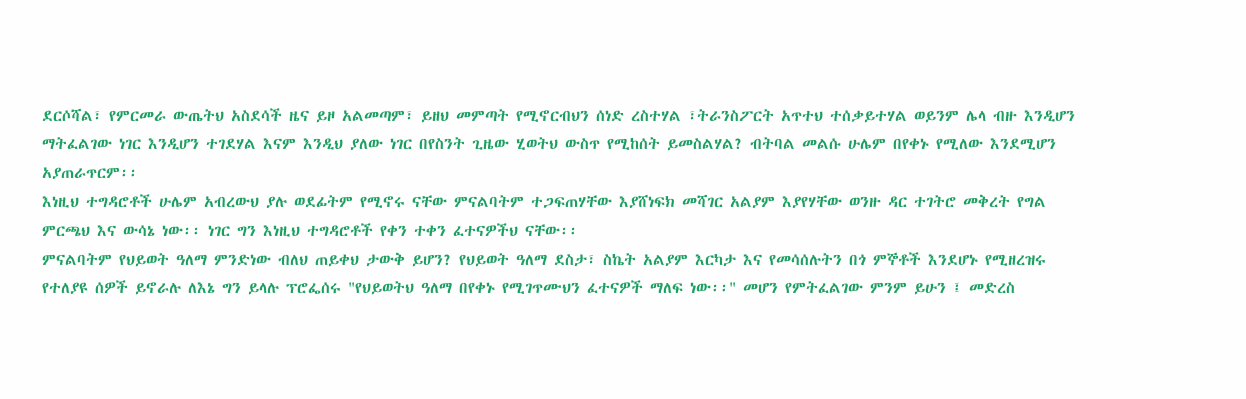ደርሶሻል፣ የምርመራ ውጤትህ አስደሳች ዜና ይዞ አልመጣም፣ ይዘህ መምጣት የሚኖርብህን ሰነድ ረስተሃል ፣ትራንስፖርት አጥተህ ተሰቃይተሃል ወይንም ሌላ ብዙ እንዲሆን ማትፈልገው ነገር እንዲሆን ተገደሃል እናም እንዲህ ያለው ነገር በየስንት ጊዜው ሂወትህ ውስጥ የሚከሰት ይመስልሃል? ብትባል መልሱ ሁሌም በየቀኑ የሚለው እንደሚሆን አያጠራጥርም፡፡
እነዚህ ተግዳሮቶች ሁሌም አብረውህ ያሉ ወደፊትም የሚኖሩ ናቸው ምናልባትም ተጋፍጠሃቸው እያሸነፍክ መሻገር አልያም እያየሃቸው ወንዙ ዳር ተገትሮ መቅረት የግል ምርጫህ እና ውሳኔ ነው፡፡ ነገር ግን እነዚህ ተግዳሮቶች የቀን ተቀን ፈተናዎችህ ናቸው፡፡
ምናልባትም የህይወት ዓለማ ምንድነው ብለህ ጠይቀህ ታውቅ ይሆን? የህይወት ዓለማ ደስታ፣ ስኬት አልያም እርካታ እና የመሳሰሉትን በጎ ምኞቶች እንደሆኑ የሚዘረዝሩ የተለያዩ ሰዎች ይኖራሉ ለእኔ ግን ይላሉ ፕሮፌሰሩ "የህይወትህ ዓለማ በየቀኑ የሚገጥሙህን ፈተናዎች ማለፍ ነው፡፡" መሆን የምትፈልገው ምንም ይሁን ፤ መድረስ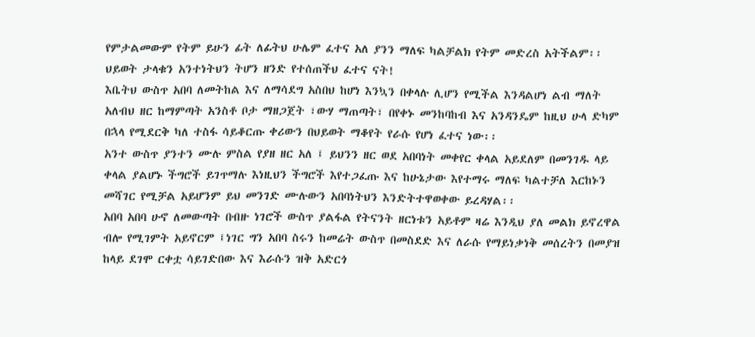የምታልመውም የትም ይሁን ፊት ለፊትህ ሁሌም ፈተና አለ ያንን ማለፍ ካልቻልክ የትም መድረስ አትችልም፡፡
ህይወት ታላቁን አንተነትህን ትሆን ዘንድ የተሰጠችህ ፈተና ናት!
እቤትህ ውስጥ አበባ ለመትከል እና ለማሳደግ አስበህ ከሆነ እንኳን በቀላሉ ሊሆን የሚችል እንዳልሆነ ልብ ማለት አለብህ ዘር ከማምጣት አንስቶ ቦታ ማዘጋጀት ፣ውሃ ማጠጣት፣ በየቀኑ መንከባከብ እና አንዳንዴም ከዚህ ሁላ ድካም በኋላ የሚደርቅ ካለ ተስፋ ሳይቆርጡ ቀሪውን በህይወት ማቆየት የራሱ የሆነ ፈተና ነው፡፡
አንተ ውስጥ ያንተን ሙሉ ምስል የያዘ ዘር አለ ፤ ይህንን ዘር ወደ አበባነት መቀየር ቀላል አይደለም በመንገዱ ላይ ቀላል ያልሆኑ ችግሮች ይገጥማሉ እነዚህን ችግሮች እየተጋፈጡ እና ከሁኔታው እየተማሩ ማለፍ ካልተቻለ እርከኑን መሻገር የሚቻል አይሆንም ይህ መንገድ ሙሉውን አበባነትህን እንድትተዋወቀው ይረዳሃል፡፡
አበባ አበባ ሁኖ ለመውጣት በብዙ ነገሮች ውስጥ ያልፋል የትናንት ዘርነቱን አይቶም ዛሬ እንዲህ ያለ መልክ ይኖረዋል ብሎ የሚገምት አይኖርም ፤ነገር ግን አበባ ስሩን ከመሬት ውስጥ በመስደድ እና ለራሱ የማይነቃነቅ መሰረትን በመያዝ ከላይ ደገሞ ርቀቷ ሳይገድበው እና እራሱን ዝቅ አድርጎ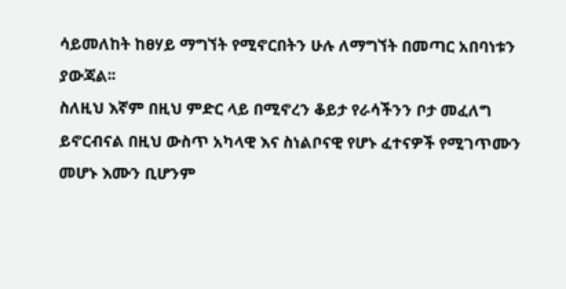ሳይመለከት ከፀሃይ ማግኘት የሚኖርበትን ሁሉ ለማግኘት በመጣር አበባነቱን ያውጃል፡፡
ስለዚህ እኛም በዚህ ምድር ላይ በሚኖረን ቆይታ የራሳችንን ቦታ መፈለግ ይኖርብናል በዚህ ውስጥ አካላዊ እና ስነልቦናዊ የሆኑ ፈተናዎች የሚገጥሙን መሆኑ እሙን ቢሆንም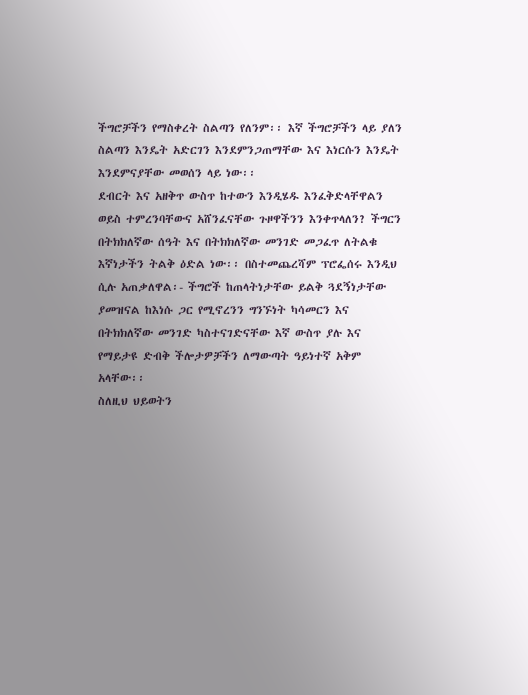ችግሮቻችን የማስቀረት ስልጣን የለንም፡፡ እኛ ችግሮቻችን ላይ ያለን ስልጣን እንዴት አድርገን እንደምንጋጠማቸው እና እነርሱን እንዴት እንደምናያቸው መወሰን ላይ ነው፡፡
ደብርት እና አዘቅጥ ውስጥ ከተውን እንዲሄዱ እንፈቅድላቸዋልን ወይስ ተምረንባቸውና አሸንፈናቸው ጉዞዋችንን እንቀጥላለን? ችግርን በትክክለኛው ሰዓት እና በትክክለኛው መንገድ መጋፈጥ ለትልቁ እኛነታችን ትልቅ ዕድል ነው፡፡ በስተመጨረሻም ፕሮፌሰሩ እንዲህ ሲሉ አጠቃለዋል፡- ችግሮች ከጠላትነታቸው ይልቅ ጓደኝነታቸው ያመዝናል ከእነሱ ጋር የሚኖረንን ግንኙነት ካሳመርን እና በትክክለኛው መንገድ ካስተናገድናቸው እኛ ውስጥ ያሉ እና የማይታዩ ድብቅ ችሎታዎቻችን ለማውጣት ዓይነተኛ አቅም አላቸው፡፡
ስለዚህ ህይወትን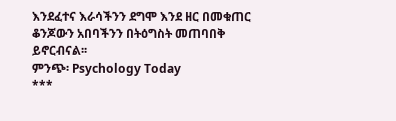እንደፈተና እራሳችንን ደግሞ እንደ ዘር በመቁጠር ቆንጆውን አበባችንን በትዕግስት መጠባበቅ ይኖርብናል፡፡
ምንጭ፡ Psychology Today
***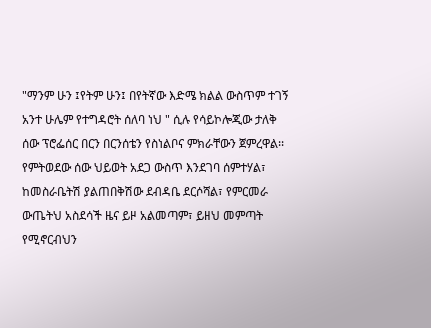"ማንም ሁን ፤የትም ሁን፤ በየትኛው እድሜ ክልል ውስጥም ተገኝ አንተ ሁሌም የተግዳሮት ሰለባ ነህ " ሲሉ የሳይኮሎጂው ታለቅ ሰው ፕሮፌሰር በርን በርንሰቴን የስነልቦና ምክራቸውን ጀምረዋል፡፡
የምትወደው ሰው ህይወት አደጋ ውስጥ እንደገባ ሰምተሃል፣ ከመስራቤትሽ ያልጠበቅሽው ደብዳቤ ደርሶሻል፣ የምርመራ ውጤትህ አስደሳች ዜና ይዞ አልመጣም፣ ይዘህ መምጣት የሚኖርብህን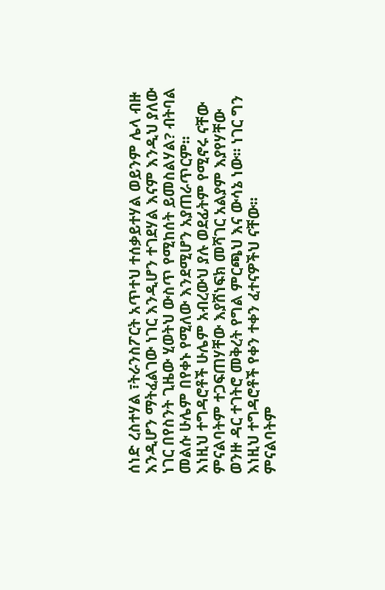ሰነድ ረስተሃል ፣ትራንስፖርት አጥተህ ተሰቃይተሃል ወይንም ሌላ ብዙ እንዲሆን ማትፈልገው ነገር እንዲሆን ተገደሃል እናም እንዲህ ያለው ነገር በየስንት ጊዜው ሂወትህ ውስጥ የሚከሰት ይመስልሃል? ብትባል መልሱ ሁሌም በየቀኑ የሚለው እንደሚሆን አያጠራጥርም፡፡
እነዚህ ተግዳሮቶች ሁሌም አብረውህ ያሉ ወደፊትም የሚኖሩ ናቸው ምናልባትም ተጋፍጠሃቸው እያሸነፍክ መሻገር አልያም እያየሃቸው ወንዙ ዳር ተገትሮ መቅረት የግል ምርጫህ እና ውሳኔ ነው፡፡ ነገር ግን እነዚህ ተግዳሮቶች የቀን ተቀን ፈተናዎችህ ናቸው፡፡
ምናልባትም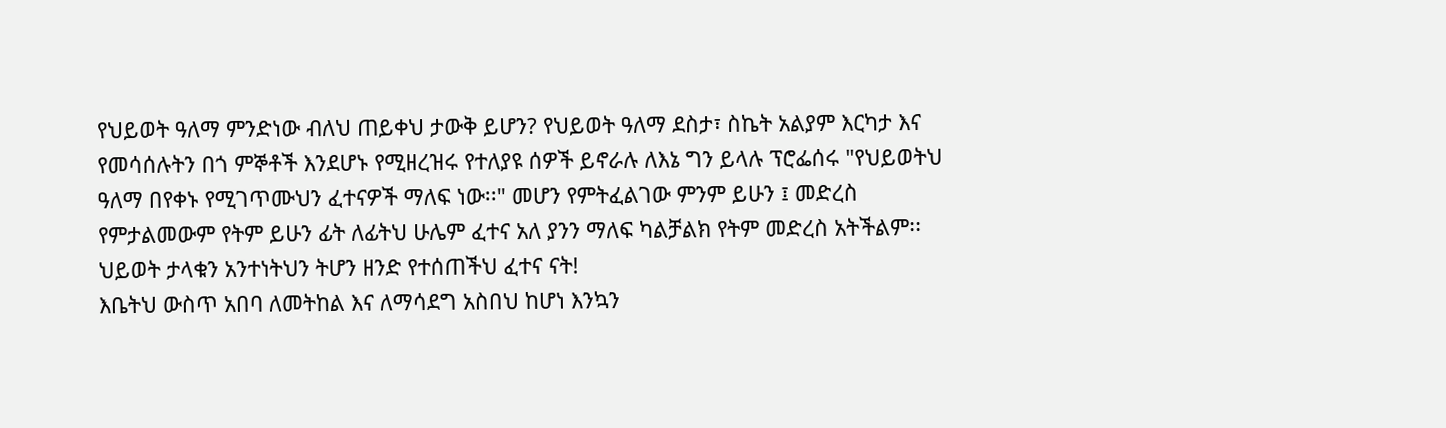የህይወት ዓለማ ምንድነው ብለህ ጠይቀህ ታውቅ ይሆን? የህይወት ዓለማ ደስታ፣ ስኬት አልያም እርካታ እና የመሳሰሉትን በጎ ምኞቶች እንደሆኑ የሚዘረዝሩ የተለያዩ ሰዎች ይኖራሉ ለእኔ ግን ይላሉ ፕሮፌሰሩ "የህይወትህ ዓለማ በየቀኑ የሚገጥሙህን ፈተናዎች ማለፍ ነው፡፡" መሆን የምትፈልገው ምንም ይሁን ፤ መድረስ የምታልመውም የትም ይሁን ፊት ለፊትህ ሁሌም ፈተና አለ ያንን ማለፍ ካልቻልክ የትም መድረስ አትችልም፡፡
ህይወት ታላቁን አንተነትህን ትሆን ዘንድ የተሰጠችህ ፈተና ናት!
እቤትህ ውስጥ አበባ ለመትከል እና ለማሳደግ አስበህ ከሆነ እንኳን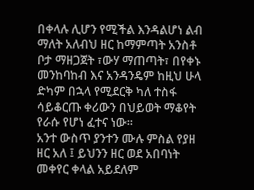በቀላሉ ሊሆን የሚችል እንዳልሆነ ልብ ማለት አለብህ ዘር ከማምጣት አንስቶ ቦታ ማዘጋጀት ፣ውሃ ማጠጣት፣ በየቀኑ መንከባከብ እና አንዳንዴም ከዚህ ሁላ ድካም በኋላ የሚደርቅ ካለ ተስፋ ሳይቆርጡ ቀሪውን በህይወት ማቆየት የራሱ የሆነ ፈተና ነው፡፡
አንተ ውስጥ ያንተን ሙሉ ምስል የያዘ ዘር አለ ፤ ይህንን ዘር ወደ አበባነት መቀየር ቀላል አይደለም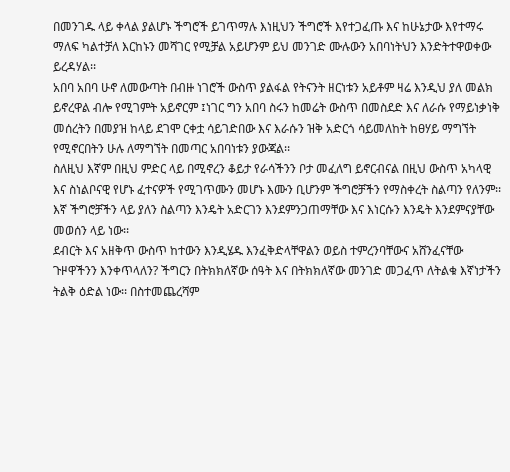በመንገዱ ላይ ቀላል ያልሆኑ ችግሮች ይገጥማሉ እነዚህን ችግሮች እየተጋፈጡ እና ከሁኔታው እየተማሩ ማለፍ ካልተቻለ እርከኑን መሻገር የሚቻል አይሆንም ይህ መንገድ ሙሉውን አበባነትህን እንድትተዋወቀው ይረዳሃል፡፡
አበባ አበባ ሁኖ ለመውጣት በብዙ ነገሮች ውስጥ ያልፋል የትናንት ዘርነቱን አይቶም ዛሬ እንዲህ ያለ መልክ ይኖረዋል ብሎ የሚገምት አይኖርም ፤ነገር ግን አበባ ስሩን ከመሬት ውስጥ በመስደድ እና ለራሱ የማይነቃነቅ መሰረትን በመያዝ ከላይ ደገሞ ርቀቷ ሳይገድበው እና እራሱን ዝቅ አድርጎ ሳይመለከት ከፀሃይ ማግኘት የሚኖርበትን ሁሉ ለማግኘት በመጣር አበባነቱን ያውጃል፡፡
ስለዚህ እኛም በዚህ ምድር ላይ በሚኖረን ቆይታ የራሳችንን ቦታ መፈለግ ይኖርብናል በዚህ ውስጥ አካላዊ እና ስነልቦናዊ የሆኑ ፈተናዎች የሚገጥሙን መሆኑ እሙን ቢሆንም ችግሮቻችን የማስቀረት ስልጣን የለንም፡፡ እኛ ችግሮቻችን ላይ ያለን ስልጣን እንዴት አድርገን እንደምንጋጠማቸው እና እነርሱን እንዴት እንደምናያቸው መወሰን ላይ ነው፡፡
ደብርት እና አዘቅጥ ውስጥ ከተውን እንዲሄዱ እንፈቅድላቸዋልን ወይስ ተምረንባቸውና አሸንፈናቸው ጉዞዋችንን እንቀጥላለን? ችግርን በትክክለኛው ሰዓት እና በትክክለኛው መንገድ መጋፈጥ ለትልቁ እኛነታችን ትልቅ ዕድል ነው፡፡ በስተመጨረሻም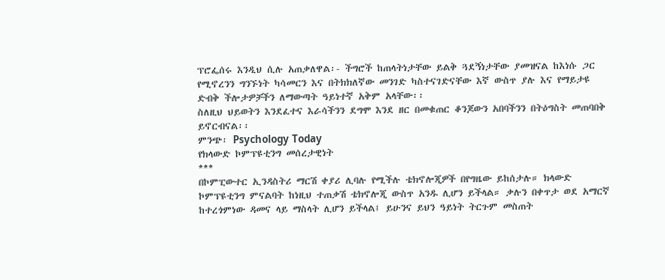ፕሮፌሰሩ እንዲህ ሲሉ አጠቃለዋል፡- ችግሮች ከጠላትነታቸው ይልቅ ጓደኝነታቸው ያመዝናል ከእነሱ ጋር የሚኖረንን ግንኙነት ካሳመርን እና በትክክለኛው መንገድ ካስተናገድናቸው እኛ ውስጥ ያሉ እና የማይታዩ ድብቅ ችሎታዎቻችን ለማውጣት ዓይነተኛ አቅም አላቸው፡፡
ስለዚህ ህይወትን እንደፈተና እራሳችንን ደግሞ እንደ ዘር በመቁጠር ቆንጆውን አበባችንን በትዕግስት መጠባበቅ ይኖርብናል፡፡
ምንጭ፡ Psychology Today
የክላውድ ኮምፕዩቲንግ መሰረታዊነት
***
በኮምፒውተር ኢንዳስትሪ ማርሽ ቀያሪ ሊባሉ የሚችሉ ቴክኖሎጂዎች በየግዜው ይከሰታሉ። ክላውድ ኮምፕዩቲንግ ምናልባት ከነዚህ ተጠቃሽ ቴክኖሎጂ ውስጥ አንዱ ሊሆን ይችላል። ቃሉን በቀጥታ ወደ አማርኛ ከተረጎምነው ዳመና ላይ ማስላት ሊሆን ይችላል፤ ይሁንና ይህን ዓይነት ትርጉም መስጠት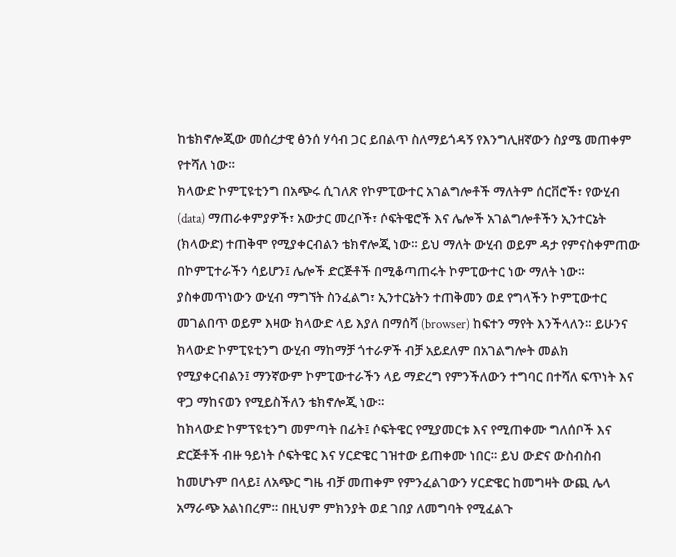ከቴክኖሎጂው መሰረታዊ ፅንሰ ሃሳብ ጋር ይበልጥ ስለማይጎዳኝ የእንግሊዘኛውን ስያሜ መጠቀም የተሻለ ነው።
ክላውድ ኮምፒዩቲንግ በአጭሩ ሲገለጽ የኮምፒውተር አገልግሎቶች ማለትም ሰርቨሮች፣ የውሂብ (data) ማጠራቀምያዎች፣ አውታር መረቦች፣ ሶፍትዌሮች እና ሌሎች አገልግሎቶችን ኢንተርኔት (ክላውድ) ተጠቅሞ የሚያቀርብልን ቴክኖሎጂ ነው። ይህ ማለት ውሂብ ወይም ዳታ የምናስቀምጠው በኮምፒተራችን ሳይሆን፤ ሌሎች ድርጅቶች በሚቆጣጠሩት ኮምፒውተር ነው ማለት ነው። ያስቀመጥነውን ውሂብ ማግኘት ስንፈልግ፣ ኢንተርኔትን ተጠቅመን ወደ የግላችን ኮምፒውተር መገልበጥ ወይም እዛው ክላውድ ላይ እያለ በማሰሻ (browser) ከፍተን ማየት እንችላለን። ይሁንና ክላውድ ኮምፒዩቲንግ ውሂብ ማከማቻ ጎተራዎች ብቻ አይደለም በአገልግሎት መልክ የሚያቀርብልን፤ ማንኛውም ኮምፒውተራችን ላይ ማድረግ የምንችለውን ተግባር በተሻለ ፍጥነት እና ዋጋ ማከናወን የሚይስችለን ቴክኖሎጂ ነው።
ከክላውድ ኮምፕዩቲንግ መምጣት በፊት፤ ሶፍትዌር የሚያመርቱ እና የሚጠቀሙ ግለሰቦች እና ድርጅቶች ብዙ ዓይነት ሶፍትዌር እና ሃርድዌር ገዝተው ይጠቀሙ ነበር። ይህ ውድና ውስብስብ ከመሆኑም በላይ፤ ለአጭር ግዜ ብቻ መጠቀም የምንፈልገውን ሃርድዌር ከመግዛት ውጪ ሌላ አማራጭ አልነበረም። በዚህም ምክንያት ወደ ገበያ ለመግባት የሚፈልጉ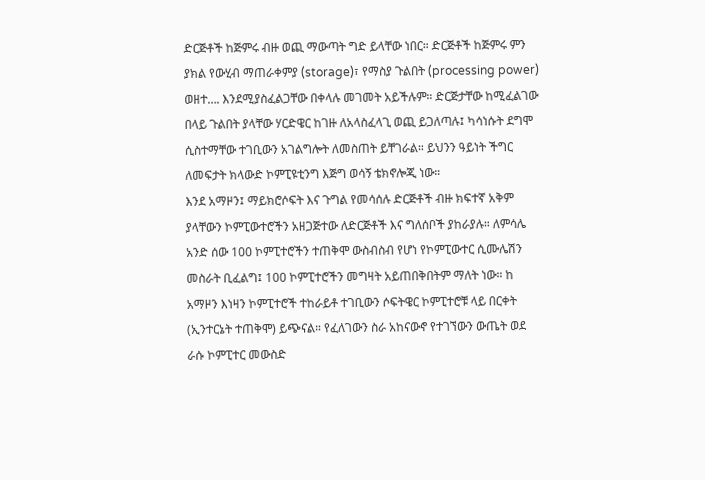ድርጅቶች ከጅምሩ ብዙ ወጪ ማውጣት ግድ ይላቸው ነበር። ድርጅቶች ከጅምሩ ምን ያክል የውሂብ ማጠራቀምያ (storage)፣ የማስያ ጉልበት (processing power) ወዘተ…. እንደሚያስፈልጋቸው በቀላሉ መገመት አይችሉም። ድርጅታቸው ከሚፈልገው በላይ ጉልበት ያላቸው ሃርድዌር ከገዙ ለአላስፈላጊ ወጪ ይጋለጣሉ፤ ካሳነሱት ደግሞ ሲስተማቸው ተገቢውን አገልግሎት ለመስጠት ይቸገራል። ይህንን ዓይነት ችግር ለመፍታት ክላውድ ኮምፒዩቲንግ እጅግ ወሳኝ ቴክኖሎጂ ነው።
እንደ አማዞን፤ ማይክሮሶፍት እና ጉግል የመሳሰሉ ድርጅቶች ብዙ ክፍተኛ አቅም ያላቸውን ኮምፒውተሮችን አዘጋጅተው ለድርጅቶች እና ግለሰቦች ያከራያሉ። ለምሳሌ አንድ ሰው 100 ኮምፒተሮችን ተጠቅሞ ውስብስብ የሆነ የኮምፒውተር ሲሙሌሽን መስራት ቢፈልግ፤ 100 ኮምፒተሮችን መግዛት አይጠበቅበትም ማለት ነው። ከ አማዞን እነዛን ኮምፒተሮች ተከራይቶ ተገቢውን ሶፍትዌር ኮምፒተሮቹ ላይ በርቀት (ኢንተርኔት ተጠቅሞ) ይጭናል። የፈለገውን ስራ አከናውኖ የተገኘውን ውጤት ወደ ራሱ ኮምፒተር መውስድ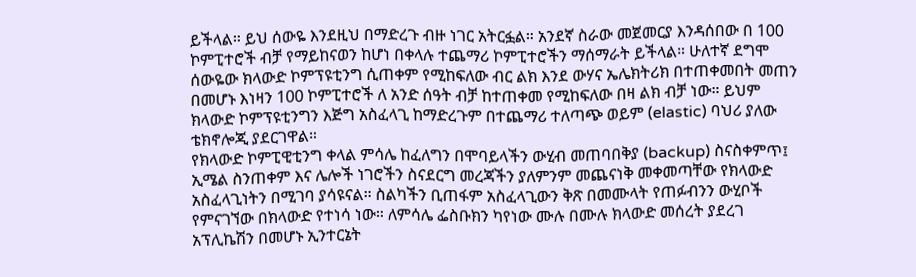ይችላል። ይህ ሰውዬ እንደዚህ በማድረጉ ብዙ ነገር አትርፏል። አንደኛ ስራው መጀመርያ እንዳሰበው በ 100 ኮምፒተሮች ብቻ የማይከናወን ከሆነ በቀላሉ ተጨማሪ ኮምፒተሮችን ማሰማራት ይችላል። ሁለተኛ ደግሞ ሰውዬው ክላውድ ኮምፕዩቲንግ ሲጠቀም የሚከፍለው ብር ልክ እንደ ውሃና ኤሌክትሪክ በተጠቀመበት መጠን በመሆኑ እነዛን 100 ኮምፒተሮች ለ አንድ ሰዓት ብቻ ከተጠቀመ የሚከፍለው በዛ ልክ ብቻ ነው። ይህም ክላውድ ኮምፕዩቲንግን እጅግ አስፈላጊ ከማድረጉም በተጨማሪ ተለጣጭ ወይም (elastic) ባህሪ ያለው ቴክኖሎጂ ያደርገዋል።
የክላውድ ኮምፒዊቲንግ ቀላል ምሳሌ ከፈለግን በሞባይላችን ውሂብ መጠባበቅያ (backup) ስናስቀምጥ፤ ኢሜል ስንጠቀም እና ሌሎች ነገሮችን ስናደርግ መረጃችን ያለምንም መጨናነቅ መቀመጣቸው የክላውድ አስፈላጊነትን በሚገባ ያሳዩናል። ስልካችን ቢጠፋም አስፈላጊውን ቅጽ በመሙላት የጠፉብንን ውሂቦች የምናገኘው በክላውድ የተነሳ ነው። ለምሳሌ ፌስቡክን ካየነው ሙሉ በሙሉ ክላውድ መሰረት ያደረገ አፕሊኬሽን በመሆኑ ኢንተርኔት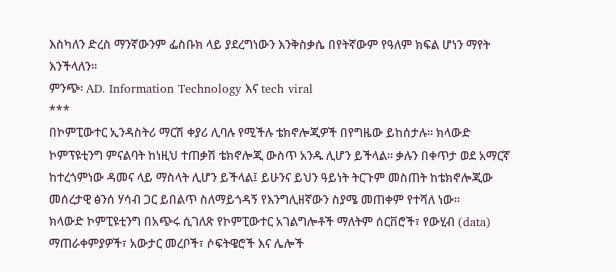እስካለን ድረስ ማንኛውንም ፌስቡክ ላይ ያደረግነውን እንቅስቃሴ በየትኛውም የዓለም ክፍል ሆነን ማየት እንችላለን።
ምንጭ፡ AD. Information Technology እና tech viral
***
በኮምፒውተር ኢንዳስትሪ ማርሽ ቀያሪ ሊባሉ የሚችሉ ቴክኖሎጂዎች በየግዜው ይከሰታሉ። ክላውድ ኮምፕዩቲንግ ምናልባት ከነዚህ ተጠቃሽ ቴክኖሎጂ ውስጥ አንዱ ሊሆን ይችላል። ቃሉን በቀጥታ ወደ አማርኛ ከተረጎምነው ዳመና ላይ ማስላት ሊሆን ይችላል፤ ይሁንና ይህን ዓይነት ትርጉም መስጠት ከቴክኖሎጂው መሰረታዊ ፅንሰ ሃሳብ ጋር ይበልጥ ስለማይጎዳኝ የእንግሊዘኛውን ስያሜ መጠቀም የተሻለ ነው።
ክላውድ ኮምፒዩቲንግ በአጭሩ ሲገለጽ የኮምፒውተር አገልግሎቶች ማለትም ሰርቨሮች፣ የውሂብ (data) ማጠራቀምያዎች፣ አውታር መረቦች፣ ሶፍትዌሮች እና ሌሎች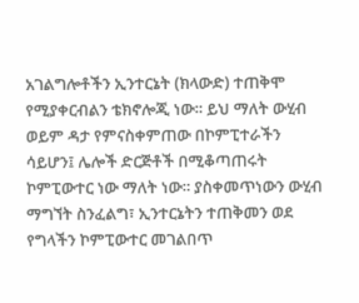አገልግሎቶችን ኢንተርኔት (ክላውድ) ተጠቅሞ የሚያቀርብልን ቴክኖሎጂ ነው። ይህ ማለት ውሂብ ወይም ዳታ የምናስቀምጠው በኮምፒተራችን ሳይሆን፤ ሌሎች ድርጅቶች በሚቆጣጠሩት ኮምፒውተር ነው ማለት ነው። ያስቀመጥነውን ውሂብ ማግኘት ስንፈልግ፣ ኢንተርኔትን ተጠቅመን ወደ የግላችን ኮምፒውተር መገልበጥ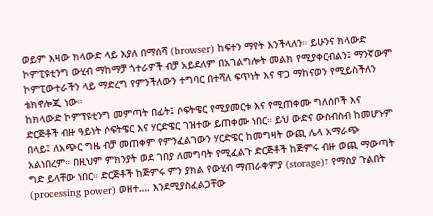ወይም እዛው ክላውድ ላይ እያለ በማሰሻ (browser) ከፍተን ማየት እንችላለን። ይሁንና ክላውድ ኮምፒዩቲንግ ውሂብ ማከማቻ ጎተራዎች ብቻ አይደለም በአገልግሎት መልክ የሚያቀርብልን፤ ማንኛውም ኮምፒውተራችን ላይ ማድረግ የምንችለውን ተግባር በተሻለ ፍጥነት እና ዋጋ ማከናወን የሚይስችለን ቴክኖሎጂ ነው።
ከክላውድ ኮምፕዩቲንግ መምጣት በፊት፤ ሶፍትዌር የሚያመርቱ እና የሚጠቀሙ ግለሰቦች እና ድርጅቶች ብዙ ዓይነት ሶፍትዌር እና ሃርድዌር ገዝተው ይጠቀሙ ነበር። ይህ ውድና ውስብስብ ከመሆኑም በላይ፤ ለአጭር ግዜ ብቻ መጠቀም የምንፈልገውን ሃርድዌር ከመግዛት ውጪ ሌላ አማራጭ አልነበረም። በዚህም ምክንያት ወደ ገበያ ለመግባት የሚፈልጉ ድርጅቶች ከጅምሩ ብዙ ወጪ ማውጣት ግድ ይላቸው ነበር። ድርጅቶች ከጅምሩ ምን ያክል የውሂብ ማጠራቀምያ (storage)፣ የማስያ ጉልበት (processing power) ወዘተ…. እንደሚያስፈልጋቸው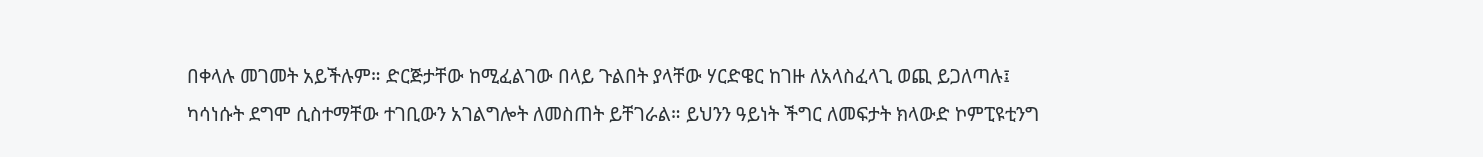በቀላሉ መገመት አይችሉም። ድርጅታቸው ከሚፈልገው በላይ ጉልበት ያላቸው ሃርድዌር ከገዙ ለአላስፈላጊ ወጪ ይጋለጣሉ፤ ካሳነሱት ደግሞ ሲስተማቸው ተገቢውን አገልግሎት ለመስጠት ይቸገራል። ይህንን ዓይነት ችግር ለመፍታት ክላውድ ኮምፒዩቲንግ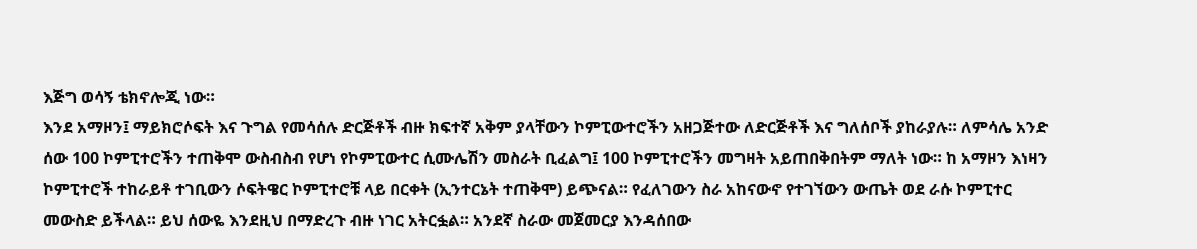እጅግ ወሳኝ ቴክኖሎጂ ነው።
እንደ አማዞን፤ ማይክሮሶፍት እና ጉግል የመሳሰሉ ድርጅቶች ብዙ ክፍተኛ አቅም ያላቸውን ኮምፒውተሮችን አዘጋጅተው ለድርጅቶች እና ግለሰቦች ያከራያሉ። ለምሳሌ አንድ ሰው 100 ኮምፒተሮችን ተጠቅሞ ውስብስብ የሆነ የኮምፒውተር ሲሙሌሽን መስራት ቢፈልግ፤ 100 ኮምፒተሮችን መግዛት አይጠበቅበትም ማለት ነው። ከ አማዞን እነዛን ኮምፒተሮች ተከራይቶ ተገቢውን ሶፍትዌር ኮምፒተሮቹ ላይ በርቀት (ኢንተርኔት ተጠቅሞ) ይጭናል። የፈለገውን ስራ አከናውኖ የተገኘውን ውጤት ወደ ራሱ ኮምፒተር መውስድ ይችላል። ይህ ሰውዬ እንደዚህ በማድረጉ ብዙ ነገር አትርፏል። አንደኛ ስራው መጀመርያ እንዳሰበው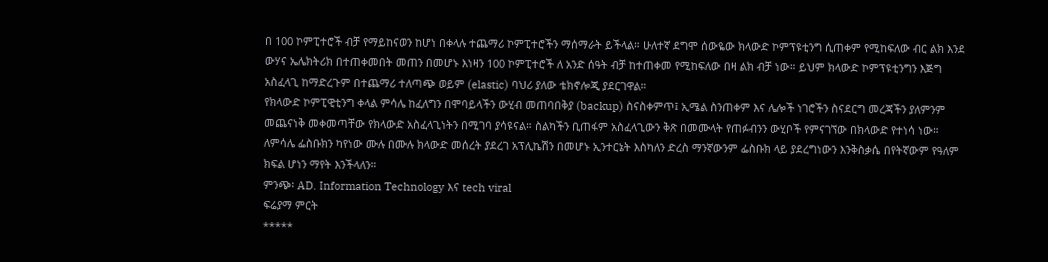በ 100 ኮምፒተሮች ብቻ የማይከናወን ከሆነ በቀላሉ ተጨማሪ ኮምፒተሮችን ማሰማራት ይችላል። ሁለተኛ ደግሞ ሰውዬው ክላውድ ኮምፕዩቲንግ ሲጠቀም የሚከፍለው ብር ልክ እንደ ውሃና ኤሌክትሪክ በተጠቀመበት መጠን በመሆኑ እነዛን 100 ኮምፒተሮች ለ አንድ ሰዓት ብቻ ከተጠቀመ የሚከፍለው በዛ ልክ ብቻ ነው። ይህም ክላውድ ኮምፕዩቲንግን እጅግ አስፈላጊ ከማድረጉም በተጨማሪ ተለጣጭ ወይም (elastic) ባህሪ ያለው ቴክኖሎጂ ያደርገዋል።
የክላውድ ኮምፒዊቲንግ ቀላል ምሳሌ ከፈለግን በሞባይላችን ውሂብ መጠባበቅያ (backup) ስናስቀምጥ፤ ኢሜል ስንጠቀም እና ሌሎች ነገሮችን ስናደርግ መረጃችን ያለምንም መጨናነቅ መቀመጣቸው የክላውድ አስፈላጊነትን በሚገባ ያሳዩናል። ስልካችን ቢጠፋም አስፈላጊውን ቅጽ በመሙላት የጠፉብንን ውሂቦች የምናገኘው በክላውድ የተነሳ ነው። ለምሳሌ ፌስቡክን ካየነው ሙሉ በሙሉ ክላውድ መሰረት ያደረገ አፕሊኬሽን በመሆኑ ኢንተርኔት እስካለን ድረስ ማንኛውንም ፌስቡክ ላይ ያደረግነውን እንቅስቃሴ በየትኛውም የዓለም ክፍል ሆነን ማየት እንችላለን።
ምንጭ፡ AD. Information Technology እና tech viral
ፍሬያማ ምርት
*****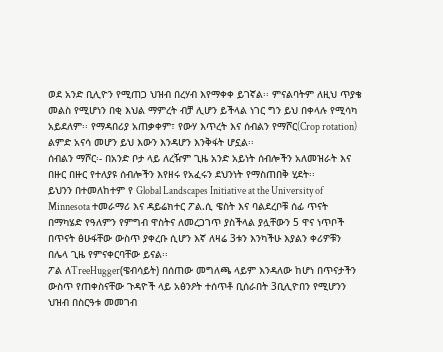ወደ አንድ ቢሊዮን የሚጠጋ ህዝብ በረሃብ እየማቀቀ ይገኛል፡፡ ምናልባትም ለዚህ ጥያቄ መልስ የሚሆነን በቂ እህል ማምረት ብቻ ሊሆን ይችላል ነገር ግን ይህ በቀላሉ የሚሳካ አይደለም፡፡ የማዳበሪያ አጠቃቀም፣ የውሃ እጥረት እና ሰብልን የማሾር(Crop rotation) ልምድ አናሳ መሆን ይህ እውን እንዳሆን እንቅፋት ሆኗል፡፡
ሰብልን ማሾር፡- በአንድ ቦታ ላይ ለረዥም ጊዜ አንድ አይነት ሰብሎችን አለመዝራት እና በዙር በዙር የተለያዩ ሰብሎችን እየዘሩ የአፈሩን ደህንነት የማስጠበቅ ሂደት፡፡
ይህንን በተመለከተም የ Global Landscapes Initiative at the University of Minnesota ተመራማሪ እና ዳይሬክተር ፖል.ሲ ዌስት እና ባልደረቦቹ ሰፊ ጥናት በማካሄድ የዓለምን የምግብ ዋስትና ለመረጋገጥ ያስችላል ያሏቸውን 5 ዋና ነጥቦች በጥናት ፅሁፋቸው ውስጥ ያቀረቡ ሲሆን እኛ ለዛሬ 3ቱን እንካችሁ እያልን ቀሪዎቹን በሌላ ጊዜ የምናቀርባቸው ይናል፡፡
ፖል ለTreeHugger(ዌብሳይት) በሰጠው መግለጫ ላይም እንዳለው ከሆነ በጥናታችን ውስጥ የጠቀስናቸው ጉዳዮች ላይ አፅንዖት ተሰጥቶ ቢሰራበት 3ቢሊዮበን የሚሆንን ህዝብ በስርዓቱ መመገብ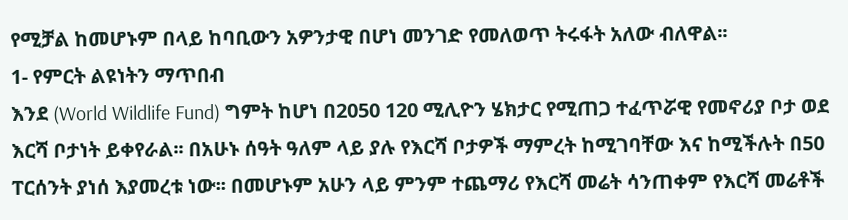የሚቻል ከመሆኑም በላይ ከባቢውን አዎንታዊ በሆነ መንገድ የመለወጥ ትሩፋት አለው ብለዋል፡፡
1- የምርት ልዩነትን ማጥበብ
እንደ (World Wildlife Fund) ግምት ከሆነ በ2050 120 ሚሊዮን ሄክታር የሚጠጋ ተፈጥሯዊ የመኖሪያ ቦታ ወደ እርሻ ቦታነት ይቀየራል፡፡ በአሁኑ ሰዓት ዓለም ላይ ያሉ የእርሻ ቦታዎች ማምረት ከሚገባቸው እና ከሚችሉት በ50 ፐርሰንት ያነሰ እያመረቱ ነው፡፡ በመሆኑም አሁን ላይ ምንም ተጨማሪ የእርሻ መሬት ሳንጠቀም የእርሻ መሬቶች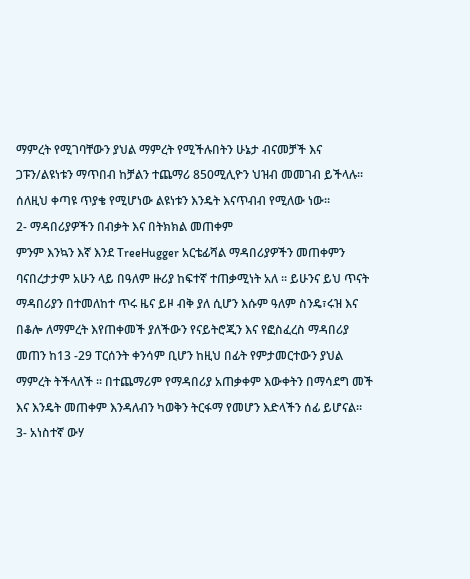ማምረት የሚገባቸውን ያህል ማምረት የሚችሉበትን ሁኔታ ብናመቻች እና ጋፑን/ልዩነቱን ማጥበብ ከቻልን ተጨማሪ 850ሚሊዮን ህዝብ መመገብ ይችላሉ፡፡ ሰለዚህ ቀጣዩ ጥያቄ የሚሆነው ልዩነቱን እንዴት እናጥብብ የሚለው ነው፡፡
2- ማዳበሪያዎችን በብቃት እና በትክክል መጠቀም
ምንም እንኳን እኛ እንደ TreeHugger አርቴፊሻል ማዳበሪያዎችን መጠቀምን ባናበረታታም አሁን ላይ በዓለም ዙሪያ ከፍተኛ ተጠቃሚነት አለ ፡፡ ይሁንና ይህ ጥናት ማዳበሪያን በተመለከተ ጥሩ ዜና ይዞ ብቅ ያለ ሲሆን እሱም ዓለም ስንዴ፣ሩዝ እና በቆሎ ለማምረት እየጠቀመች ያለችውን የናይትሮጂን እና የፎስፈረስ ማዳበሪያ መጠን ከ13 -29 ፐርሰንት ቀንሳም ቢሆን ከዚህ በፊት የምታመርተውን ያህል ማምረት ትችላለች ፡፡ በተጨማሪም የማዳበሪያ አጠቃቀም እውቀትን በማሳደግ መች እና እንዴት መጠቀም እንዳለብን ካወቅን ትርፋማ የመሆን እድላችን ሰፊ ይሆናል፡፡
3- አነስተኛ ውሃ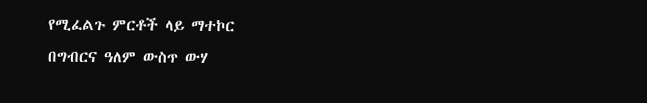የሚፈልጉ ምርቶች ላይ ማተኮር
በግብርና ዓለም ውስጥ ውሃ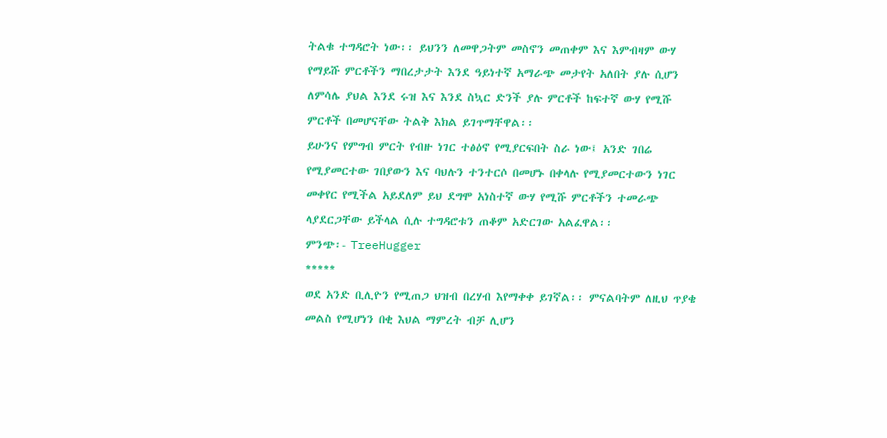ትልቁ ተግዳሮት ነው፡፡ ይህንን ለመዋጋትም መስኖን መጠቀም እና እምብዛም ውሃ የማይሹ ምርቶችን ማበረታታት እንደ ዓይነተኛ አማራጭ መታየት አለበት ያሉ ሲሆን ለምሳሌ ያህል እንደ ሩዝ እና እንደ ስኳር ድንች ያሉ ምርቶች ከፍተኛ ውሃ የሚሹ ምርቶች በመሆናቸው ትልቅ እክል ይገጥማቸዋል፡፡
ይሁንና የምግብ ምርት የብዙ ነገር ተፅዕኖ የሚያርፍበት ስራ ነው፤ አንድ ገበሬ የሚያመርተው ገበያውን እና ባህሉን ተንተርሶ በመሆኑ በቀላሉ የሚያመርተውን ነገር መቀየር የሚችል አይደለም ይህ ደግሞ አነስተኛ ውሃ የሚሹ ምርቶችን ተመራጭ ላያደርጋቸው ይችላል ሲሉ ተግዳሮቱን ጠቆም አድርገው አልፈዋል፡፡
ምንጭ፡- TreeHugger
*****
ወደ አንድ ቢሊዮን የሚጠጋ ህዝብ በረሃብ እየማቀቀ ይገኛል፡፡ ምናልባትም ለዚህ ጥያቄ መልስ የሚሆነን በቂ እህል ማምረት ብቻ ሊሆን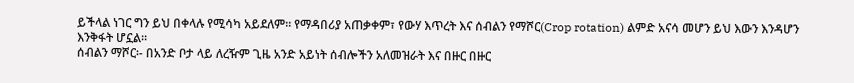ይችላል ነገር ግን ይህ በቀላሉ የሚሳካ አይደለም፡፡ የማዳበሪያ አጠቃቀም፣ የውሃ እጥረት እና ሰብልን የማሾር(Crop rotation) ልምድ አናሳ መሆን ይህ እውን እንዳሆን እንቅፋት ሆኗል፡፡
ሰብልን ማሾር፡- በአንድ ቦታ ላይ ለረዥም ጊዜ አንድ አይነት ሰብሎችን አለመዝራት እና በዙር በዙር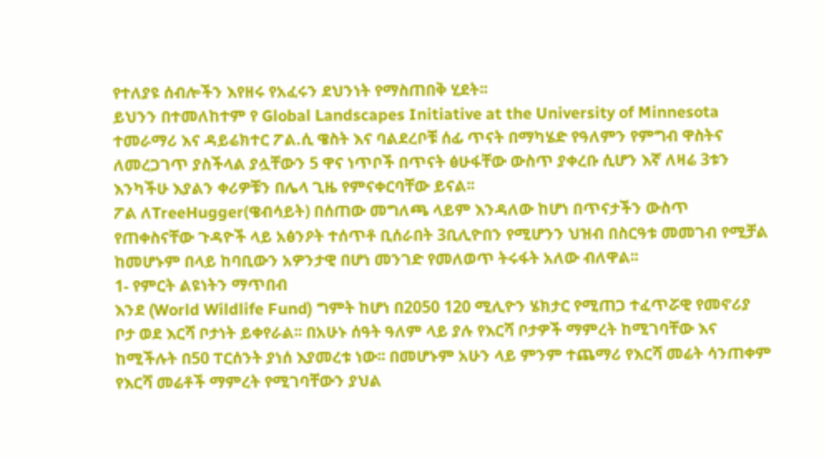የተለያዩ ሰብሎችን እየዘሩ የአፈሩን ደህንነት የማስጠበቅ ሂደት፡፡
ይህንን በተመለከተም የ Global Landscapes Initiative at the University of Minnesota ተመራማሪ እና ዳይሬክተር ፖል.ሲ ዌስት እና ባልደረቦቹ ሰፊ ጥናት በማካሄድ የዓለምን የምግብ ዋስትና ለመረጋገጥ ያስችላል ያሏቸውን 5 ዋና ነጥቦች በጥናት ፅሁፋቸው ውስጥ ያቀረቡ ሲሆን እኛ ለዛሬ 3ቱን እንካችሁ እያልን ቀሪዎቹን በሌላ ጊዜ የምናቀርባቸው ይናል፡፡
ፖል ለTreeHugger(ዌብሳይት) በሰጠው መግለጫ ላይም እንዳለው ከሆነ በጥናታችን ውስጥ የጠቀስናቸው ጉዳዮች ላይ አፅንዖት ተሰጥቶ ቢሰራበት 3ቢሊዮበን የሚሆንን ህዝብ በስርዓቱ መመገብ የሚቻል ከመሆኑም በላይ ከባቢውን አዎንታዊ በሆነ መንገድ የመለወጥ ትሩፋት አለው ብለዋል፡፡
1- የምርት ልዩነትን ማጥበብ
እንደ (World Wildlife Fund) ግምት ከሆነ በ2050 120 ሚሊዮን ሄክታር የሚጠጋ ተፈጥሯዊ የመኖሪያ ቦታ ወደ እርሻ ቦታነት ይቀየራል፡፡ በአሁኑ ሰዓት ዓለም ላይ ያሉ የእርሻ ቦታዎች ማምረት ከሚገባቸው እና ከሚችሉት በ50 ፐርሰንት ያነሰ እያመረቱ ነው፡፡ በመሆኑም አሁን ላይ ምንም ተጨማሪ የእርሻ መሬት ሳንጠቀም የእርሻ መሬቶች ማምረት የሚገባቸውን ያህል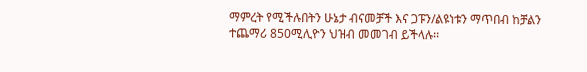ማምረት የሚችሉበትን ሁኔታ ብናመቻች እና ጋፑን/ልዩነቱን ማጥበብ ከቻልን ተጨማሪ 850ሚሊዮን ህዝብ መመገብ ይችላሉ፡፡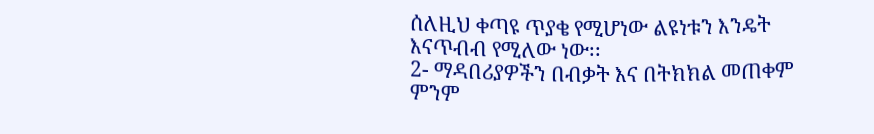ሰለዚህ ቀጣዩ ጥያቄ የሚሆነው ልዩነቱን እንዴት እናጥብብ የሚለው ነው፡፡
2- ማዳበሪያዎችን በብቃት እና በትክክል መጠቀም
ምንም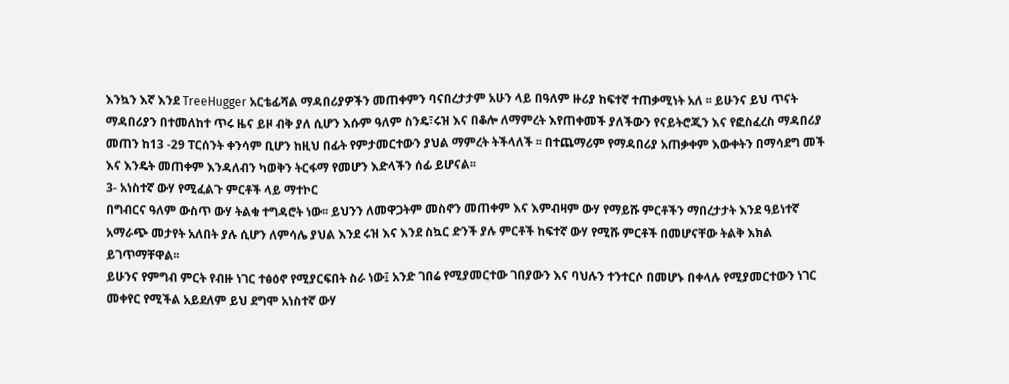እንኳን እኛ እንደ TreeHugger አርቴፊሻል ማዳበሪያዎችን መጠቀምን ባናበረታታም አሁን ላይ በዓለም ዙሪያ ከፍተኛ ተጠቃሚነት አለ ፡፡ ይሁንና ይህ ጥናት ማዳበሪያን በተመለከተ ጥሩ ዜና ይዞ ብቅ ያለ ሲሆን እሱም ዓለም ስንዴ፣ሩዝ እና በቆሎ ለማምረት እየጠቀመች ያለችውን የናይትሮጂን እና የፎስፈረስ ማዳበሪያ መጠን ከ13 -29 ፐርሰንት ቀንሳም ቢሆን ከዚህ በፊት የምታመርተውን ያህል ማምረት ትችላለች ፡፡ በተጨማሪም የማዳበሪያ አጠቃቀም እውቀትን በማሳደግ መች እና እንዴት መጠቀም እንዳለብን ካወቅን ትርፋማ የመሆን እድላችን ሰፊ ይሆናል፡፡
3- አነስተኛ ውሃ የሚፈልጉ ምርቶች ላይ ማተኮር
በግብርና ዓለም ውስጥ ውሃ ትልቁ ተግዳሮት ነው፡፡ ይህንን ለመዋጋትም መስኖን መጠቀም እና እምብዛም ውሃ የማይሹ ምርቶችን ማበረታታት እንደ ዓይነተኛ አማራጭ መታየት አለበት ያሉ ሲሆን ለምሳሌ ያህል እንደ ሩዝ እና እንደ ስኳር ድንች ያሉ ምርቶች ከፍተኛ ውሃ የሚሹ ምርቶች በመሆናቸው ትልቅ እክል ይገጥማቸዋል፡፡
ይሁንና የምግብ ምርት የብዙ ነገር ተፅዕኖ የሚያርፍበት ስራ ነው፤ አንድ ገበሬ የሚያመርተው ገበያውን እና ባህሉን ተንተርሶ በመሆኑ በቀላሉ የሚያመርተውን ነገር መቀየር የሚችል አይደለም ይህ ደግሞ አነስተኛ ውሃ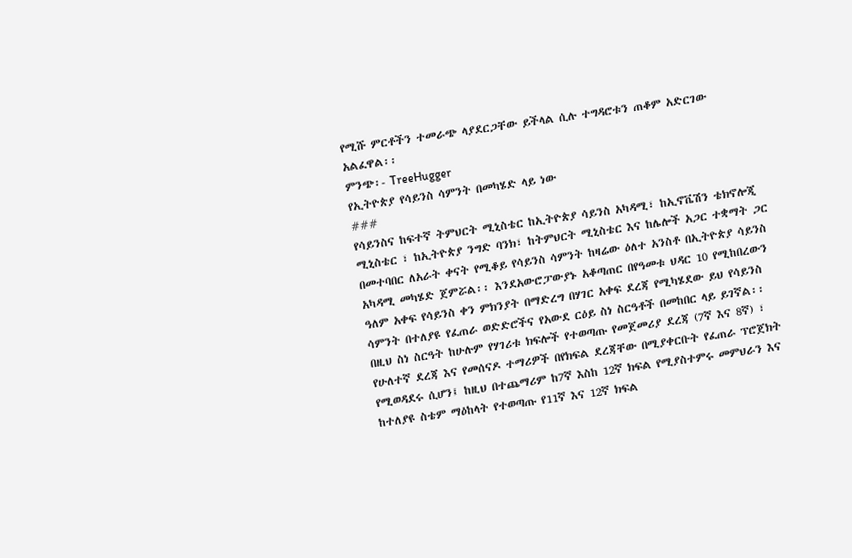የሚሹ ምርቶችን ተመራጭ ላያደርጋቸው ይችላል ሲሉ ተግዳሮቱን ጠቆም አድርገው አልፈዋል፡፡
ምንጭ፡- TreeHugger
የኢትዮጵያ የሳይንስ ሳምንት በመካሄድ ላይ ነው
###
የሳይንስና ከፍተኛ ትምህርት ሚኒስቴር ከኢትዮጵያ ሳይንስ አካዳሚ፣ ከኢኖቬሽን ቴክኖሎጂ ሚኒስቴር ፣ ከኢትዮጵያ ንግድ ባንክ፣ ከትምህርት ሚኒስቴር እና ከሌሎች አጋር ተቋማት ጋር በመተባበር ለአራት ቀናት የሚቆይ የሳይንስ ሳምንት ከዛሬው ዕለተ አንስቶ በኢትዮጵያ ሳይንስ አካዳሚ መካሄድ ጀምሯል፡፡ እንደአውሮፓውያኑ አቆጣጠር በየዓመቱ ህዳር 10 የሚከበረውን ዓለም አቀፍ የሳይንስ ቀን ምክንያት በማድረግ በሃገር አቀፍ ደረጃ የሚካሄደው ይህ የሳይንስ ሳምንት በተለያዩ የፈጠራ ወድድሮችና የአውደ ርዕይ ስነ ስርዓቶች በመከበር ላይ ይገኛል፡፡
በዚህ ስነ ስርዓት ከሁሉም የሃገሪቱ ክፍሎች የተወጣጡ የመጀመሪያ ደረጃ (7ኛ እና 8ኛ) ፣ የሁለተኛ ደረጃ እና የመሰናዶ ተማሪዎች በየክፍል ደረጃቸው በሚያቀርቡት የፈጠራ ፕሮጀክት የሚወዳደሩ ሲሆን፤ ከዚህ በተጨማሪም ከ7ኛ እስከ 12ኛ ክፍል የሚያስተምሩ መምህራን እና ከተለያዩ ስቴም ማዕከላት የተወጣጡ የ11ኛ እና 12ኛ ክፍል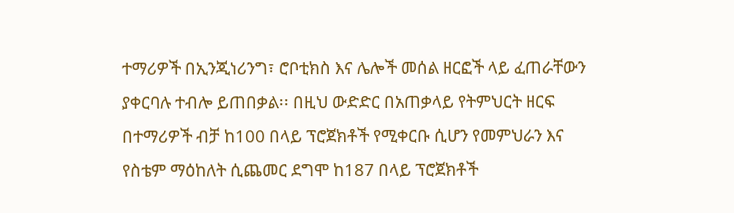ተማሪዎች በኢንጂነሪንግ፣ ሮቦቲክስ እና ሌሎች መሰል ዘርፎች ላይ ፈጠራቸውን ያቀርባሉ ተብሎ ይጠበቃል፡፡ በዚህ ውድድር በአጠቃላይ የትምህርት ዘርፍ በተማሪዎች ብቻ ከ100 በላይ ፕሮጀክቶች የሚቀርቡ ሲሆን የመምህራን እና የስቴም ማዕከለት ሲጨመር ደግሞ ከ187 በላይ ፕሮጀክቶች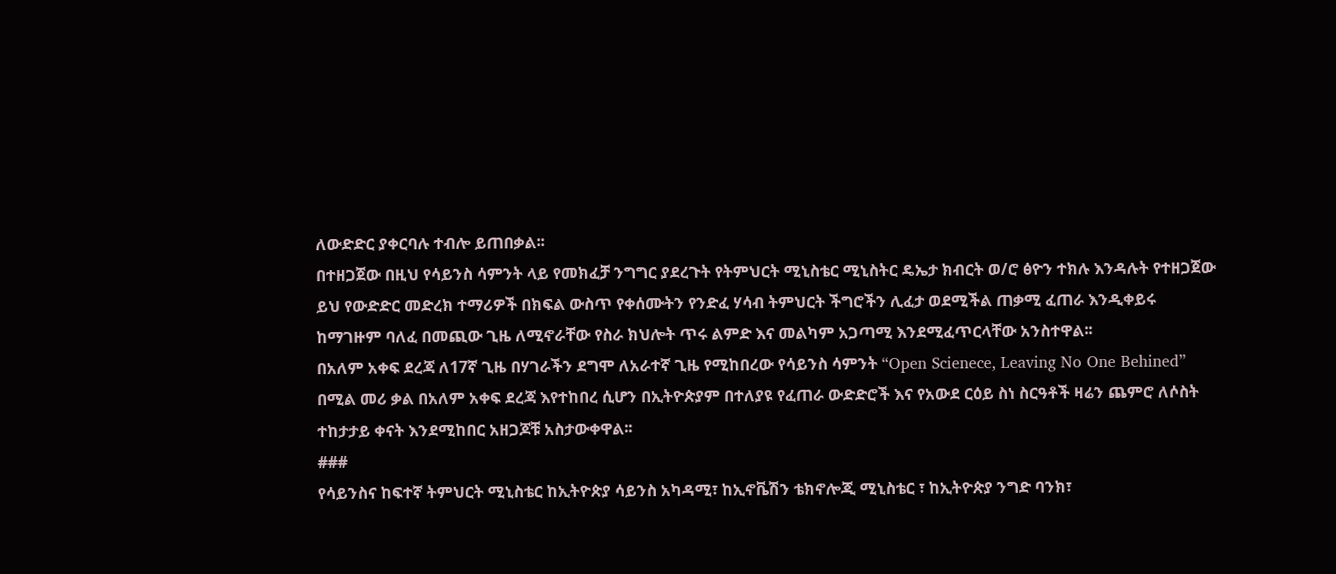ለውድድር ያቀርባሉ ተብሎ ይጠበቃል፡፡
በተዘጋጀው በዚህ የሳይንስ ሳምንት ላይ የመክፈቻ ንግግር ያደረጉት የትምህርት ሚኒስቴር ሚኒስትር ዴኤታ ክብርት ወ/ሮ ፅዮን ተክሉ እንዳሉት የተዘጋጀው ይህ የውድድር መድረክ ተማሪዎች በክፍል ውስጥ የቀሰሙትን የንድፈ ሃሳብ ትምህርት ችግሮችን ሊፈታ ወደሚችል ጠቃሚ ፈጠራ እንዲቀይሩ ከማገዙም ባለፈ በመጪው ጊዜ ለሚኖራቸው የስራ ክህሎት ጥሩ ልምድ እና መልካም አጋጣሚ እንደሚፈጥርላቸው አንስተዋል፡፡
በአለም አቀፍ ደረጃ ለ17ኛ ጊዜ በሃገራችን ደግሞ ለአራተኛ ጊዜ የሚከበረው የሳይንስ ሳምንት “Open Scienece, Leaving No One Behined” በሚል መሪ ቃል በአለም አቀፍ ደረጃ እየተከበረ ሲሆን በኢትዮጵያም በተለያዩ የፈጠራ ውድድሮች እና የአውደ ርዕይ ስነ ስርዓቶች ዛሬን ጨምሮ ለሶስት ተከታታይ ቀናት እንደሚከበር አዘጋጆቹ አስታውቀዋል፡፡
###
የሳይንስና ከፍተኛ ትምህርት ሚኒስቴር ከኢትዮጵያ ሳይንስ አካዳሚ፣ ከኢኖቬሽን ቴክኖሎጂ ሚኒስቴር ፣ ከኢትዮጵያ ንግድ ባንክ፣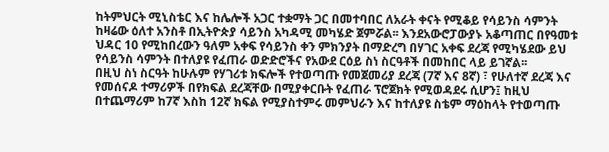ከትምህርት ሚኒስቴር እና ከሌሎች አጋር ተቋማት ጋር በመተባበር ለአራት ቀናት የሚቆይ የሳይንስ ሳምንት ከዛሬው ዕለተ አንስቶ በኢትዮጵያ ሳይንስ አካዳሚ መካሄድ ጀምሯል፡፡ እንደአውሮፓውያኑ አቆጣጠር በየዓመቱ ህዳር 10 የሚከበረውን ዓለም አቀፍ የሳይንስ ቀን ምክንያት በማድረግ በሃገር አቀፍ ደረጃ የሚካሄደው ይህ የሳይንስ ሳምንት በተለያዩ የፈጠራ ወድድሮችና የአውደ ርዕይ ስነ ስርዓቶች በመከበር ላይ ይገኛል፡፡
በዚህ ስነ ስርዓት ከሁሉም የሃገሪቱ ክፍሎች የተወጣጡ የመጀመሪያ ደረጃ (7ኛ እና 8ኛ) ፣ የሁለተኛ ደረጃ እና የመሰናዶ ተማሪዎች በየክፍል ደረጃቸው በሚያቀርቡት የፈጠራ ፕሮጀክት የሚወዳደሩ ሲሆን፤ ከዚህ በተጨማሪም ከ7ኛ እስከ 12ኛ ክፍል የሚያስተምሩ መምህራን እና ከተለያዩ ስቴም ማዕከላት የተወጣጡ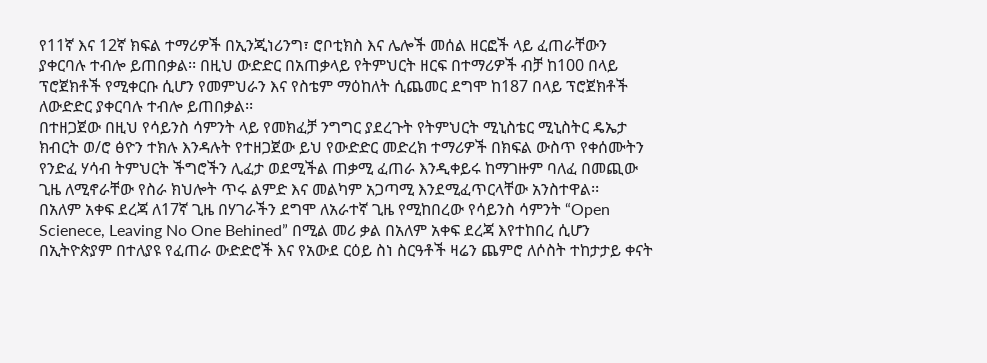የ11ኛ እና 12ኛ ክፍል ተማሪዎች በኢንጂነሪንግ፣ ሮቦቲክስ እና ሌሎች መሰል ዘርፎች ላይ ፈጠራቸውን ያቀርባሉ ተብሎ ይጠበቃል፡፡ በዚህ ውድድር በአጠቃላይ የትምህርት ዘርፍ በተማሪዎች ብቻ ከ100 በላይ ፕሮጀክቶች የሚቀርቡ ሲሆን የመምህራን እና የስቴም ማዕከለት ሲጨመር ደግሞ ከ187 በላይ ፕሮጀክቶች ለውድድር ያቀርባሉ ተብሎ ይጠበቃል፡፡
በተዘጋጀው በዚህ የሳይንስ ሳምንት ላይ የመክፈቻ ንግግር ያደረጉት የትምህርት ሚኒስቴር ሚኒስትር ዴኤታ ክብርት ወ/ሮ ፅዮን ተክሉ እንዳሉት የተዘጋጀው ይህ የውድድር መድረክ ተማሪዎች በክፍል ውስጥ የቀሰሙትን የንድፈ ሃሳብ ትምህርት ችግሮችን ሊፈታ ወደሚችል ጠቃሚ ፈጠራ እንዲቀይሩ ከማገዙም ባለፈ በመጪው ጊዜ ለሚኖራቸው የስራ ክህሎት ጥሩ ልምድ እና መልካም አጋጣሚ እንደሚፈጥርላቸው አንስተዋል፡፡
በአለም አቀፍ ደረጃ ለ17ኛ ጊዜ በሃገራችን ደግሞ ለአራተኛ ጊዜ የሚከበረው የሳይንስ ሳምንት “Open Scienece, Leaving No One Behined” በሚል መሪ ቃል በአለም አቀፍ ደረጃ እየተከበረ ሲሆን በኢትዮጵያም በተለያዩ የፈጠራ ውድድሮች እና የአውደ ርዕይ ስነ ስርዓቶች ዛሬን ጨምሮ ለሶስት ተከታታይ ቀናት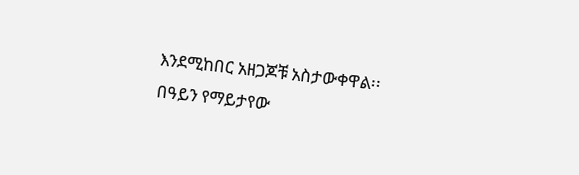እንደሚከበር አዘጋጆቹ አስታውቀዋል፡፡
በዓይን የማይታየው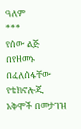ዓለም
***
የሰው ልጅ በየዘመኑ በፈለሰፋቸው የቴክኖሎጂ አቅሞች በመታገዝ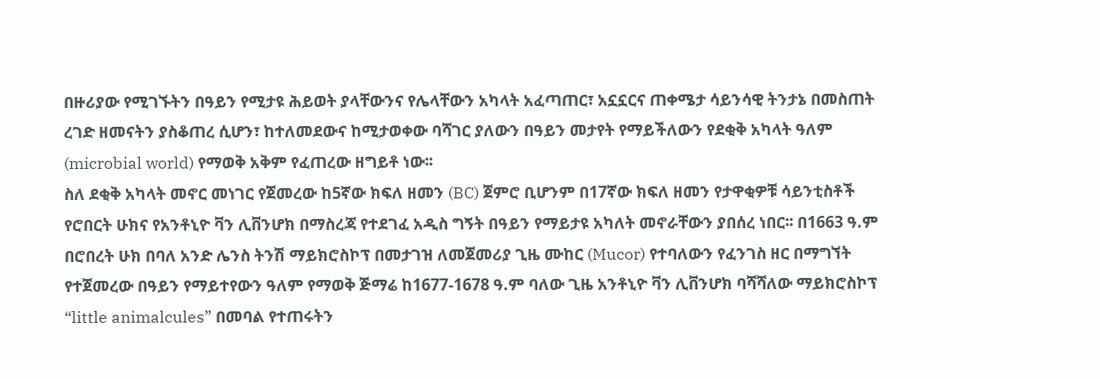በዙሪያው የሚገኙትን በዓይን የሚታዩ ሕይወት ያላቸውንና የሌላቸውን አካላት አፈጣጠር፣ አኗኗርና ጠቀሜታ ሳይንሳዊ ትንታኔ በመስጠት ረገድ ዘመናትን ያስቆጠረ ሲሆን፣ ከተለመደውና ከሚታወቀው ባሻገር ያለውን በዓይን መታየት የማይችለውን የደቂቅ አካላት ዓለም (microbial world) የማወቅ አቅም የፈጠረው ዘግይቶ ነው፡፡
ስለ ደቂቅ አካላት መኖር መነገር የጀመረው ከ5ኛው ክፍለ ዘመን (BC) ጀምሮ ቢሆንም በ17ኛው ክፍለ ዘመን የታዋቂዎቹ ሳይንቲስቶች የሮበርት ሁክና የአንቶኒዮ ቫን ሊቨንሆክ በማስረጃ የተደገፈ አዲስ ግኝት በዓይን የማይታዩ አካለት መኖራቸውን ያበሰረ ነበር፡፡ በ1663 ዓ.ም በሮበረት ሁክ በባለ አንድ ሌንስ ትንሽ ማይክሮስኮፕ በመታገዝ ለመጀመሪያ ጊዜ ሙከር (Mucor) የተባለውን የፈንገስ ዘር በማግኘት የተጀመረው በዓይን የማይተየውን ዓለም የማወቅ ጅማሬ ከ1677-1678 ዓ.ም ባለው ጊዜ አንቶኒዮ ቫን ሊቨንሆክ ባሻሻለው ማይክሮስኮፕ “little animalcules” በመባል የተጠሩትን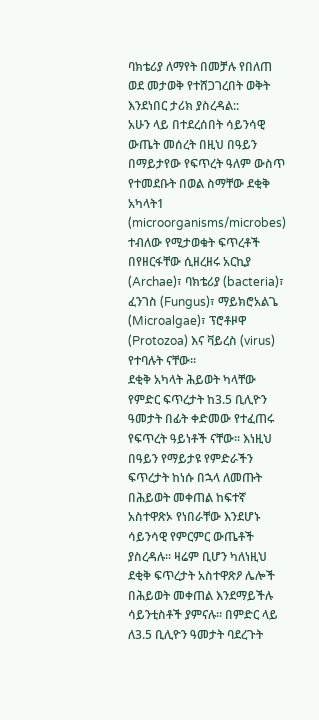ባክቴሪያ ለማየት በመቻሉ የበለጠ ወደ መታወቅ የተሸጋገረበት ወቅት እንደነበር ታሪክ ያስረዳል::
አሁን ላይ በተደረሰበት ሳይንሳዊ ውጤት መሰረት በዚህ በዓይን በማይታየው የፍጥረት ዓለም ውስጥ የተመደቡት በወል ስማቸው ደቂቅ አካላት1 (microorganisms/microbes) ተብለው የሚታወቁት ፍጥረቶች በየዘርፋቸው ሲዘረዘሩ አርኪያ (Archae)፣ ባክቴሪያ (bacteria)፣ ፈንገስ (Fungus)፣ ማይክሮአልጌ (Microalgae)፣ ፕሮቶዞዋ (Protozoa) እና ቫይረስ (virus) የተባሉት ናቸው፡፡
ደቂቅ አካላት ሕይወት ካላቸው የምድር ፍጥረታት ከ3.5 ቢሊዮን ዓመታት በፊት ቀድመው የተፈጠሩ የፍጥረት ዓይነቶች ናቸው፡፡ እነዚህ በዓይን የማይታዩ የምድራችን ፍጥረታት ከነሱ በኋላ ለመጡት በሕይወት መቀጠል ከፍተኛ አስተዋጽኦ የነበራቸው እንደሆኑ ሳይንሳዊ የምርምር ውጤቶች ያስረዳሉ፡፡ ዛሬም ቢሆን ካለነዚህ ደቂቅ ፍጥረታት አስተዋጽዖ ሌሎች በሕይወት መቀጠል እንደማይችሉ ሳይንቲስቶች ያምናሉ፡፡ በምድር ላይ ለ3.5 ቢሊዮን ዓመታት ባደረጉት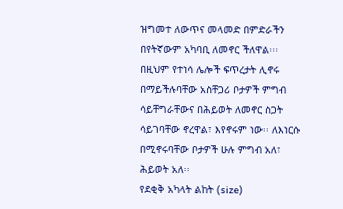ዝግመተ ለውጥና መላመድ በምድራችን በየትኛውም አካባቢ ለመኖር ችለዋል፡፡፡ በዚህም የተነሳ ሌሎች ፍጥረታት ሊኖሩ በማይችሉባቸው አስቸጋሪ ቦታዎች ምግብ ሳይቸግራቸውና በሕይወት ለመኖር ስጋት ሳይገባቸው ኖረዋል፣ እየኖሩም ነው፡፡ ለእነርሱ በሚኖሩባቸው ቦታዎች ሁሉ ምግብ አለ፣ ሕይወት አለ፡፡
የደቂቅ አካላት ልከት (size)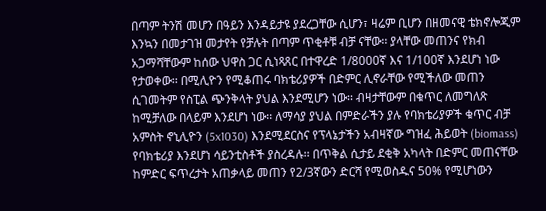በጣም ትንሽ መሆን በዓይን እንዳይታዩ ያደረጋቸው ሲሆን፣ ዛሬም ቢሆን በዘመናዊ ቴክኖሎጂም እንኳን በመታገዝ መታየት የቻሉት በጣም ጥቂቶቹ ብቻ ናቸው፡፡ ያላቸው መጠንና የክብ አጋማሻቸውም ከሰው ህዋስ ጋር ሲነጻጸር በተዋረድ 1/8000ኛ እና 1/100ኛ እንደሆነ ነው የታወቀው፡፡ በሚሊዮን የሚቆጠሩ ባክቴሪያዎች በድምር ሊኖራቸው የሚችለው መጠን ሲገመትም የስፒል ጭንቅላት ያህል እንደሚሆን ነው፡፡ ብዛታቸውም በቁጥር ለመግለጽ ከሚቻለው በላይም እንደሆነ ነው፡፡ ለማሳያ ያህል በምድራችን ያሉ የባክቴሪያዎች ቁጥር ብቻ አምስት ኖኒሊዮን (5x1030) እንደሚደርስና የፕላኔታችን አብዛኛው ግዝፈ ሕይወት (biomass) የባክቴሪያ እንደሆነ ሳይንቲስቶች ያስረዳሉ፡፡ በጥቅል ሲታይ ደቂቅ አካላት በድምር መጠናቸው ከምድር ፍጥረታት አጠቃላይ መጠን የ2/3ኛውን ድርሻ የሚወስዱና 50% የሚሆነውን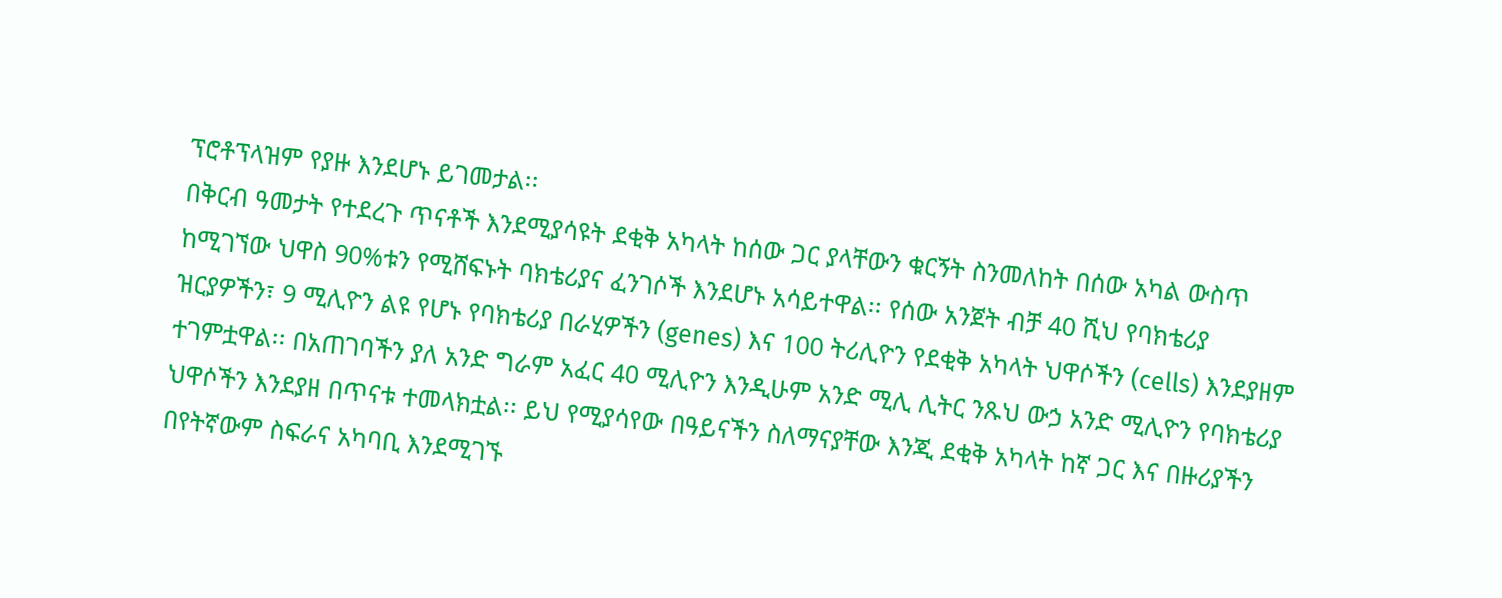ፕሮቶፕላዝም የያዙ እንደሆኑ ይገመታል፡፡
በቅርብ ዓመታት የተደረጉ ጥናቶች እንደሚያሳዩት ደቂቅ አካላት ከሰው ጋር ያላቸውን ቁርኝት ስንመለከት በሰው አካል ውስጥ ከሚገኘው ህዋስ 90%ቱን የሚሸፍኑት ባክቴሪያና ፈንገሶች እንደሆኑ አሳይተዋል፡፡ የሰው አንጀት ብቻ 40 ሺህ የባክቴሪያ ዝርያዎችን፣ 9 ሚሊዮን ልዩ የሆኑ የባክቴሪያ በራሂዎችን (genes) እና 100 ትሪሊዮን የደቂቅ አካላት ህዋሶችን (cells) እንደያዘም ተገምቷዋል፡፡ በአጠገባችን ያለ አንድ ግራም አፈር 40 ሚሊዮን እንዲሁም አንድ ሚሊ ሊትር ንጹህ ውኃ አንድ ሚሊዮን የባክቴሪያ ህዋሶችን እንደያዘ በጥናቱ ተመላክቷል፡፡ ይህ የሚያሳየው በዓይናችን ስለማናያቸው እንጂ ደቂቅ አካላት ከኛ ጋር እና በዙሪያችን በየትኛውም ስፍራና አካባቢ እንደሚገኙ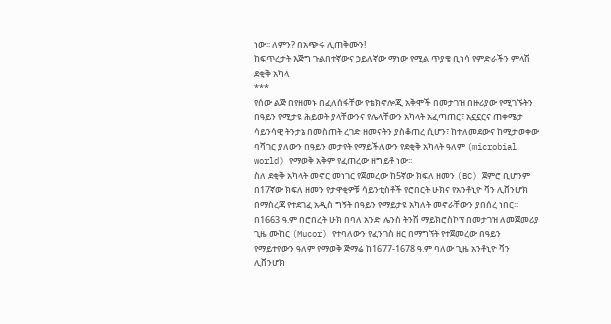ነው፡፡ ለምን? በአጭሩ ሊጠቅሙን!
ከፍጥረታት እጅግ ጉልበተኛውና ኃይለኛው ማነው የሚል ጥያቄ ቢነሳ የምድራችን ምላሽ ደቂቅ አካላ
***
የሰው ልጅ በየዘመኑ በፈለሰፋቸው የቴክኖሎጂ አቅሞች በመታገዝ በዙሪያው የሚገኙትን በዓይን የሚታዩ ሕይወት ያላቸውንና የሌላቸውን አካላት አፈጣጠር፣ አኗኗርና ጠቀሜታ ሳይንሳዊ ትንታኔ በመስጠት ረገድ ዘመናትን ያስቆጠረ ሲሆን፣ ከተለመደውና ከሚታወቀው ባሻገር ያለውን በዓይን መታየት የማይችለውን የደቂቅ አካላት ዓለም (microbial world) የማወቅ አቅም የፈጠረው ዘግይቶ ነው፡፡
ስለ ደቂቅ አካላት መኖር መነገር የጀመረው ከ5ኛው ክፍለ ዘመን (BC) ጀምሮ ቢሆንም በ17ኛው ክፍለ ዘመን የታዋቂዎቹ ሳይንቲስቶች የሮበርት ሁክና የአንቶኒዮ ቫን ሊቨንሆክ በማስረጃ የተደገፈ አዲስ ግኝት በዓይን የማይታዩ አካለት መኖራቸውን ያበሰረ ነበር፡፡ በ1663 ዓ.ም በሮበረት ሁክ በባለ አንድ ሌንስ ትንሽ ማይክሮስኮፕ በመታገዝ ለመጀመሪያ ጊዜ ሙከር (Mucor) የተባለውን የፈንገስ ዘር በማግኘት የተጀመረው በዓይን የማይተየውን ዓለም የማወቅ ጅማሬ ከ1677-1678 ዓ.ም ባለው ጊዜ አንቶኒዮ ቫን ሊቨንሆክ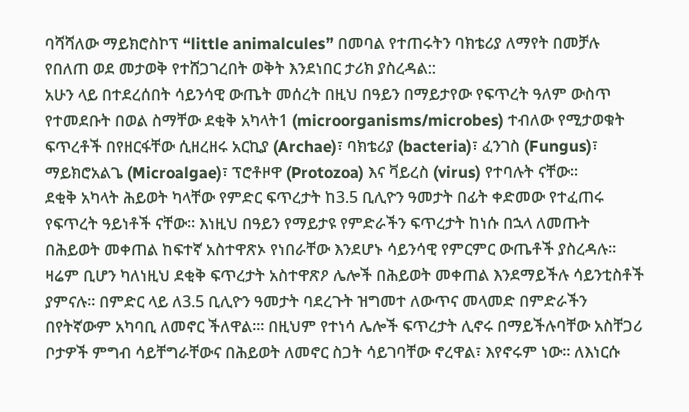ባሻሻለው ማይክሮስኮፕ “little animalcules” በመባል የተጠሩትን ባክቴሪያ ለማየት በመቻሉ የበለጠ ወደ መታወቅ የተሸጋገረበት ወቅት እንደነበር ታሪክ ያስረዳል::
አሁን ላይ በተደረሰበት ሳይንሳዊ ውጤት መሰረት በዚህ በዓይን በማይታየው የፍጥረት ዓለም ውስጥ የተመደቡት በወል ስማቸው ደቂቅ አካላት1 (microorganisms/microbes) ተብለው የሚታወቁት ፍጥረቶች በየዘርፋቸው ሲዘረዘሩ አርኪያ (Archae)፣ ባክቴሪያ (bacteria)፣ ፈንገስ (Fungus)፣ ማይክሮአልጌ (Microalgae)፣ ፕሮቶዞዋ (Protozoa) እና ቫይረስ (virus) የተባሉት ናቸው፡፡
ደቂቅ አካላት ሕይወት ካላቸው የምድር ፍጥረታት ከ3.5 ቢሊዮን ዓመታት በፊት ቀድመው የተፈጠሩ የፍጥረት ዓይነቶች ናቸው፡፡ እነዚህ በዓይን የማይታዩ የምድራችን ፍጥረታት ከነሱ በኋላ ለመጡት በሕይወት መቀጠል ከፍተኛ አስተዋጽኦ የነበራቸው እንደሆኑ ሳይንሳዊ የምርምር ውጤቶች ያስረዳሉ፡፡ ዛሬም ቢሆን ካለነዚህ ደቂቅ ፍጥረታት አስተዋጽዖ ሌሎች በሕይወት መቀጠል እንደማይችሉ ሳይንቲስቶች ያምናሉ፡፡ በምድር ላይ ለ3.5 ቢሊዮን ዓመታት ባደረጉት ዝግመተ ለውጥና መላመድ በምድራችን በየትኛውም አካባቢ ለመኖር ችለዋል፡፡፡ በዚህም የተነሳ ሌሎች ፍጥረታት ሊኖሩ በማይችሉባቸው አስቸጋሪ ቦታዎች ምግብ ሳይቸግራቸውና በሕይወት ለመኖር ስጋት ሳይገባቸው ኖረዋል፣ እየኖሩም ነው፡፡ ለእነርሱ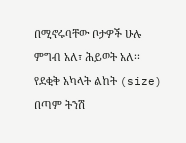በሚኖሩባቸው ቦታዎች ሁሉ ምግብ አለ፣ ሕይወት አለ፡፡
የደቂቅ አካላት ልከት (size) በጣም ትንሽ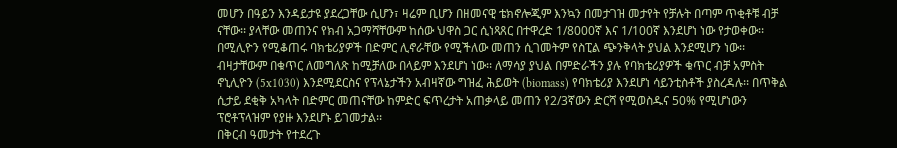መሆን በዓይን እንዳይታዩ ያደረጋቸው ሲሆን፣ ዛሬም ቢሆን በዘመናዊ ቴክኖሎጂም እንኳን በመታገዝ መታየት የቻሉት በጣም ጥቂቶቹ ብቻ ናቸው፡፡ ያላቸው መጠንና የክብ አጋማሻቸውም ከሰው ህዋስ ጋር ሲነጻጸር በተዋረድ 1/8000ኛ እና 1/100ኛ እንደሆነ ነው የታወቀው፡፡ በሚሊዮን የሚቆጠሩ ባክቴሪያዎች በድምር ሊኖራቸው የሚችለው መጠን ሲገመትም የስፒል ጭንቅላት ያህል እንደሚሆን ነው፡፡ ብዛታቸውም በቁጥር ለመግለጽ ከሚቻለው በላይም እንደሆነ ነው፡፡ ለማሳያ ያህል በምድራችን ያሉ የባክቴሪያዎች ቁጥር ብቻ አምስት ኖኒሊዮን (5x1030) እንደሚደርስና የፕላኔታችን አብዛኛው ግዝፈ ሕይወት (biomass) የባክቴሪያ እንደሆነ ሳይንቲስቶች ያስረዳሉ፡፡ በጥቅል ሲታይ ደቂቅ አካላት በድምር መጠናቸው ከምድር ፍጥረታት አጠቃላይ መጠን የ2/3ኛውን ድርሻ የሚወስዱና 50% የሚሆነውን ፕሮቶፕላዝም የያዙ እንደሆኑ ይገመታል፡፡
በቅርብ ዓመታት የተደረጉ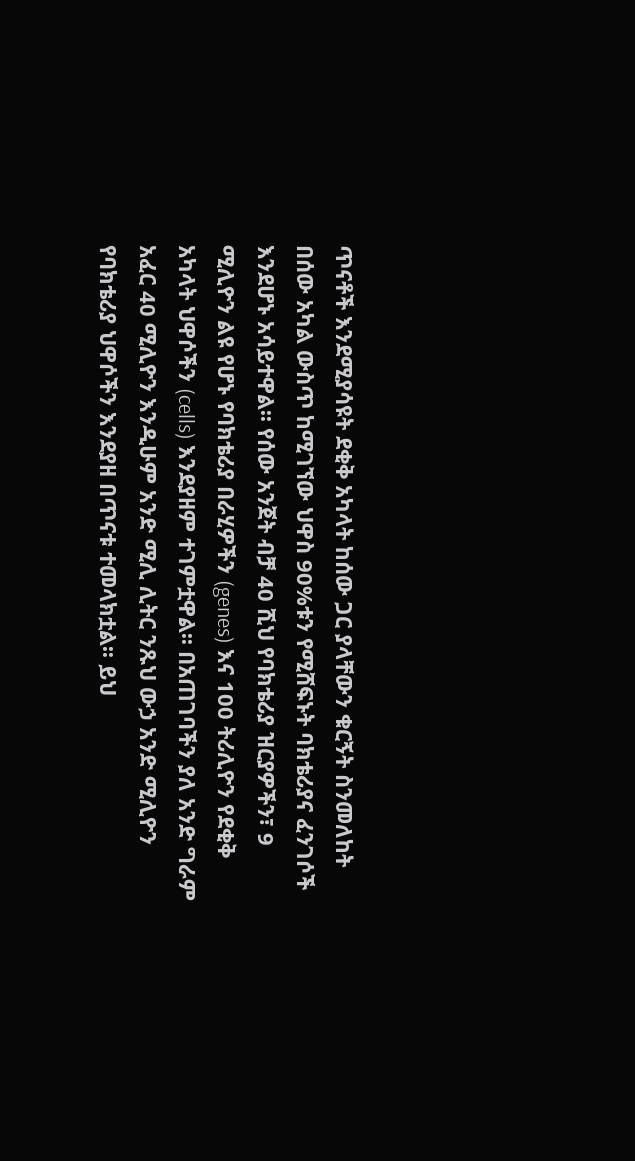ጥናቶች እንደሚያሳዩት ደቂቅ አካላት ከሰው ጋር ያላቸውን ቁርኝት ስንመለከት በሰው አካል ውስጥ ከሚገኘው ህዋስ 90%ቱን የሚሸፍኑት ባክቴሪያና ፈንገሶች እንደሆኑ አሳይተዋል፡፡ የሰው አንጀት ብቻ 40 ሺህ የባክቴሪያ ዝርያዎችን፣ 9 ሚሊዮን ልዩ የሆኑ የባክቴሪያ በራሂዎችን (genes) እና 100 ትሪሊዮን የደቂቅ አካላት ህዋሶችን (cells) እንደያዘም ተገምቷዋል፡፡ በአጠገባችን ያለ አንድ ግራም አፈር 40 ሚሊዮን እንዲሁም አንድ ሚሊ ሊትር ንጹህ ውኃ አንድ ሚሊዮን የባክቴሪያ ህዋሶችን እንደያዘ በጥናቱ ተመላክቷል፡፡ ይህ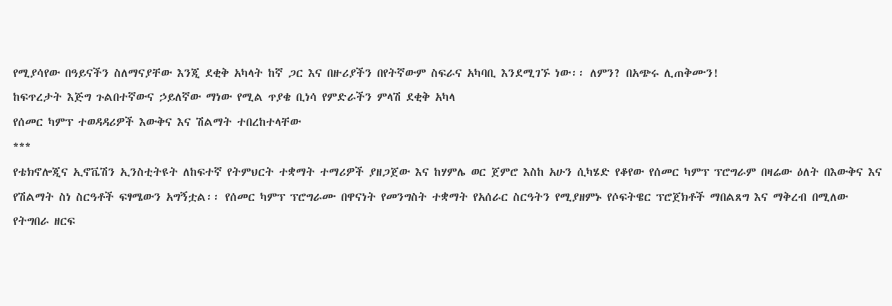የሚያሳየው በዓይናችን ስለማናያቸው እንጂ ደቂቅ አካላት ከኛ ጋር እና በዙሪያችን በየትኛውም ስፍራና አካባቢ እንደሚገኙ ነው፡፡ ለምን? በአጭሩ ሊጠቅሙን!
ከፍጥረታት እጅግ ጉልበተኛውና ኃይለኛው ማነው የሚል ጥያቄ ቢነሳ የምድራችን ምላሽ ደቂቅ አካላ
የሰመር ካምፕ ተወዳዳሪዎች እውቅና እና ሽልማት ተበረከተላቸው
***
የቴክኖሎጂና ኢኖቬሽን ኢንስቲትዩት ለከፍተኛ የትምህርት ተቋማት ተማሪዎች ያዘጋጀው እና ከሃምሌ ወር ጀምሮ እስከ አሁን ሲካሄድ የቆየው የሰመር ካምፕ ፕሮግራም በዛሬው ዕለት በእውቅና እና የሽልማት ስነ ስርዓቶች ፍፃሜውን አግኝቷል፡፡ የሰመር ካምፕ ፕሮግራሙ በዋናነት የመንግስት ተቋማት የአሰራር ስርዓትን የሚያዘምኑ የሶፍትዌር ፕሮጀክቶች ማበልጸግ እና ማቅረብ በሚለው የትግበራ ዘርፍ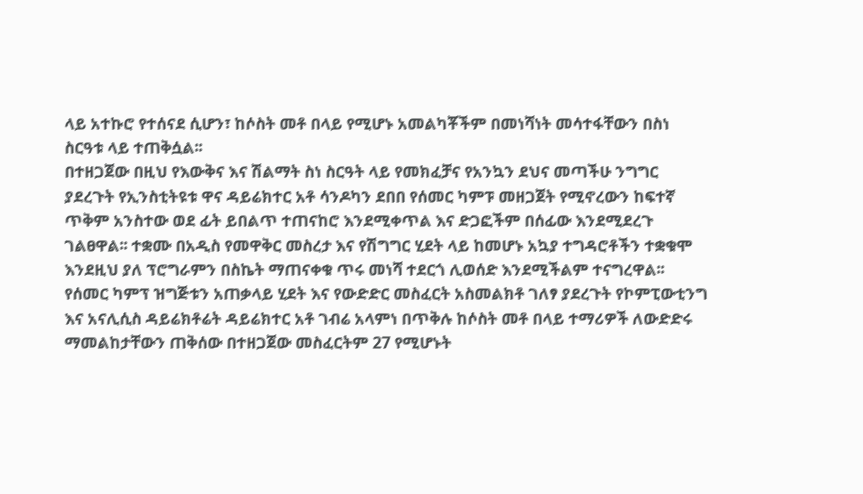ላይ አተኩሮ የተሰናደ ሲሆን፣ ከሶስት መቶ በላይ የሚሆኑ አመልካቾችም በመነሻነት መሳተፋቸውን በስነ ስርዓቱ ላይ ተጠቅሷል፡፡
በተዘጋጀው በዚህ የእውቅና እና ሽልማት ስነ ስርዓት ላይ የመክፈቻና የአንኳን ደህና መጣችሁ ንግግር ያደረጉት የኢንስቲትዩቱ ዋና ዳይሬክተር አቶ ሳንዶካን ደበበ የሰመር ካምፑ መዘጋጀት የሚኖረውን ከፍተኛ ጥቅም አንስተው ወደ ፊት ይበልጥ ተጠናከሮ እንደሚቀጥል እና ድጋፎችም በሰፊው እንደሚደረጉ ገልፀዋል፡፡ ተቋሙ በአዲስ የመዋቅር መስረታ እና የሽግግር ሂደት ላይ ከመሆኑ አኳያ ተግዳሮቶችን ተቋቁሞ እንደዚህ ያለ ፕሮግራምን በስኬት ማጠናቀቁ ጥሩ መነሻ ተደርጎ ሊወሰድ እንደሚችልም ተናግረዋል፡፡
የሰመር ካምፕ ዝግጅቱን አጠቃላይ ሂደት እና የውድድር መስፈርት አስመልክቶ ገለፃ ያደረጉት የኮምፒውቲንግ እና አናሊሲስ ዳይሬክቶሬት ዳይሬክተር አቶ ገብሬ አላምነ በጥቅሉ ከሶስት መቶ በላይ ተማሪዎች ለውድድሩ ማመልከታቸውን ጠቅሰው በተዘጋጀው መስፈርትም 27 የሚሆኑት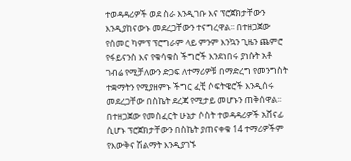ተወዳዳሪዎች ወደ ስራ እንዲገቡ እና ፕሮጀክታቸውን እንዲያከናውኑ መደረጋቸውን ተናግረዋል፡፡ በተዘጋጀው የሰመር ካምፕ ፕሮግራም ላይ ምንም እንኳን ጊዜን ጨምሮ የፋይናንስ እና የቁሳቁስ ችግሮች እንደነበሩ ያነሱት አቶ ገብሬ የሚቻለውን ድጋፍ ለተማሪዎቹ በማድረግ የመንግስት ተቋማትን የሚያዘምኑ ችግር ፈቺ ሶፍትዌሮች እንዲሰሩ መደረጋቸው በስኬት ደረጃ የሚታይ መሆኑን ጠቅሰዋል፡፡
በተዘጋጀው የመስፈርት ሁኔታ ሶስት ተወዳዳሪዎች አሸናፊ ሲሆኑ ፕሮጀክታቸውን በስኬት ያጠናቀቁ 14 ተማሪዎችም የእውቅና ሽልማት እንዲያገኙ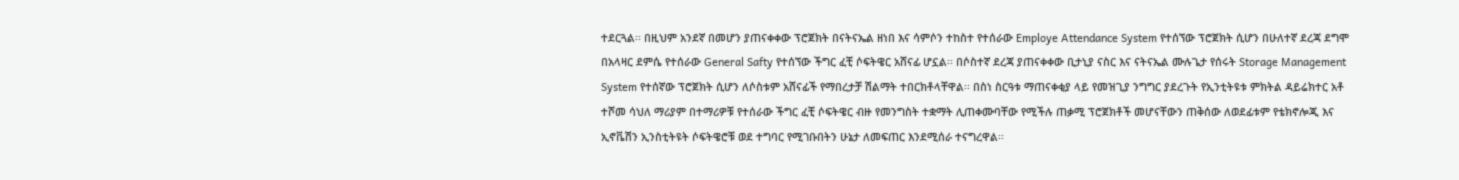ተደርጓል፡፡ በዚህም አንደኛ በመሆን ያጠናቀቀው ፕሮጀክት በናትናኤል ዘነበ እና ሳምሶን ተከስተ የተሰራው Employe Attendance System የተሰኘው ፕሮጀክት ሲሆን በሁለተኛ ደረጃ ደግሞ በአላዛር ደምሴ የተሰራው General Safty የተሰኘው ችግር ፈቺ ሶፍትዌር አሸናፊ ሆኗል፡፡ በሶስተኛ ደረጃ ያጠናቀቀው ቢታኒያ ናስር እና ናትናኤል ሙሉጌታ የሰሩት Storage Management System የተሰኛው ፕሮጀክት ሲሆን ለሶስቱም አሸናፊች የማበረታቻ ሽልማት ተበርክቶላቸዋል፡፡ በስነ ስርዓቱ ማጠናቀቂያ ላይ የመዝጊያ ንግግር ያደረጉት የኢንቲትዩቱ ምክትል ዳይሬክተር አቶ ተሾመ ሳህለ ማሪያም በተማሪዎቹ የተሰራው ችግር ፈቺ ሶፍትዌር ብዙ የመንግስት ተቋማት ሊጠቀሙባቸው የሚችሉ ጠቃሚ ፕሮጀክቶች መሆናቸውን ጠቅሰው ለወደፊቱም የቴክኖሎጂ እና ኢኖቬሽን ኢንስቲትዩት ሶፍትዌሮቹ ወደ ተግባር የሚገቡበትን ሁኔታ ለመፍጠር እንደሚሰራ ተናግረዋል፡፡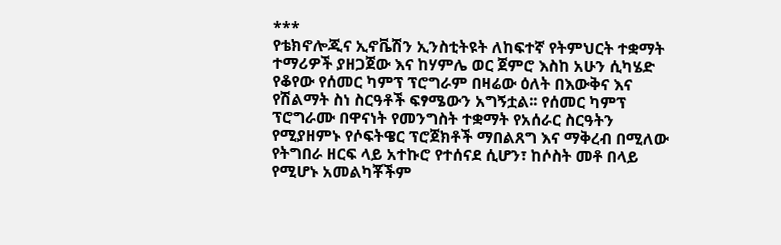***
የቴክኖሎጂና ኢኖቬሽን ኢንስቲትዩት ለከፍተኛ የትምህርት ተቋማት ተማሪዎች ያዘጋጀው እና ከሃምሌ ወር ጀምሮ እስከ አሁን ሲካሄድ የቆየው የሰመር ካምፕ ፕሮግራም በዛሬው ዕለት በእውቅና እና የሽልማት ስነ ስርዓቶች ፍፃሜውን አግኝቷል፡፡ የሰመር ካምፕ ፕሮግራሙ በዋናነት የመንግስት ተቋማት የአሰራር ስርዓትን የሚያዘምኑ የሶፍትዌር ፕሮጀክቶች ማበልጸግ እና ማቅረብ በሚለው የትግበራ ዘርፍ ላይ አተኩሮ የተሰናደ ሲሆን፣ ከሶስት መቶ በላይ የሚሆኑ አመልካቾችም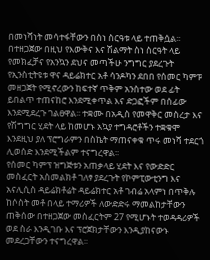በመነሻነት መሳተፋቸውን በስነ ስርዓቱ ላይ ተጠቅሷል፡፡
በተዘጋጀው በዚህ የእውቅና እና ሽልማት ስነ ስርዓት ላይ የመክፈቻና የአንኳን ደህና መጣችሁ ንግግር ያደረጉት የኢንስቲትዩቱ ዋና ዳይሬክተር አቶ ሳንዶካን ደበበ የሰመር ካምፑ መዘጋጀት የሚኖረውን ከፍተኛ ጥቅም አንስተው ወደ ፊት ይበልጥ ተጠናከሮ እንደሚቀጥል እና ድጋፎችም በሰፊው እንደሚደረጉ ገልፀዋል፡፡ ተቋሙ በአዲስ የመዋቅር መስረታ እና የሽግግር ሂደት ላይ ከመሆኑ አኳያ ተግዳሮቶችን ተቋቁሞ እንደዚህ ያለ ፕሮግራምን በስኬት ማጠናቀቁ ጥሩ መነሻ ተደርጎ ሊወሰድ እንደሚችልም ተናግረዋል፡፡
የሰመር ካምፕ ዝግጅቱን አጠቃላይ ሂደት እና የውድድር መስፈርት አስመልክቶ ገለፃ ያደረጉት የኮምፒውቲንግ እና አናሊሲስ ዳይሬክቶሬት ዳይሬክተር አቶ ገብሬ አላምነ በጥቅሉ ከሶስት መቶ በላይ ተማሪዎች ለውድድሩ ማመልከታቸውን ጠቅሰው በተዘጋጀው መስፈርትም 27 የሚሆኑት ተወዳዳሪዎች ወደ ስራ እንዲገቡ እና ፕሮጀክታቸውን እንዲያከናውኑ መደረጋቸውን ተናግረዋል፡፡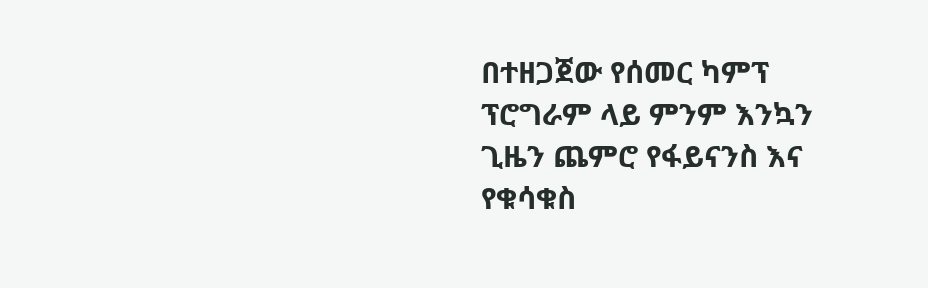በተዘጋጀው የሰመር ካምፕ ፕሮግራም ላይ ምንም እንኳን ጊዜን ጨምሮ የፋይናንስ እና የቁሳቁስ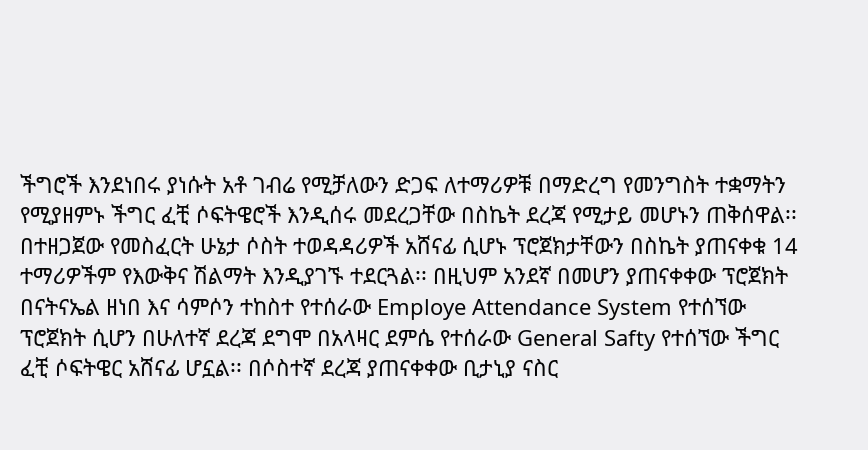ችግሮች እንደነበሩ ያነሱት አቶ ገብሬ የሚቻለውን ድጋፍ ለተማሪዎቹ በማድረግ የመንግስት ተቋማትን የሚያዘምኑ ችግር ፈቺ ሶፍትዌሮች እንዲሰሩ መደረጋቸው በስኬት ደረጃ የሚታይ መሆኑን ጠቅሰዋል፡፡
በተዘጋጀው የመስፈርት ሁኔታ ሶስት ተወዳዳሪዎች አሸናፊ ሲሆኑ ፕሮጀክታቸውን በስኬት ያጠናቀቁ 14 ተማሪዎችም የእውቅና ሽልማት እንዲያገኙ ተደርጓል፡፡ በዚህም አንደኛ በመሆን ያጠናቀቀው ፕሮጀክት በናትናኤል ዘነበ እና ሳምሶን ተከስተ የተሰራው Employe Attendance System የተሰኘው ፕሮጀክት ሲሆን በሁለተኛ ደረጃ ደግሞ በአላዛር ደምሴ የተሰራው General Safty የተሰኘው ችግር ፈቺ ሶፍትዌር አሸናፊ ሆኗል፡፡ በሶስተኛ ደረጃ ያጠናቀቀው ቢታኒያ ናስር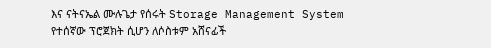እና ናትናኤል ሙሉጌታ የሰሩት Storage Management System የተሰኛው ፕሮጀክት ሲሆን ለሶስቱም አሸናፊች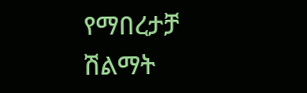የማበረታቻ ሽልማት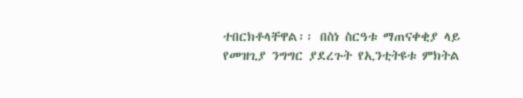ተበርክቶላቸዋል፡፡ በስነ ስርዓቱ ማጠናቀቂያ ላይ የመዝጊያ ንግግር ያደረጉት የኢንቲትዩቱ ምክትል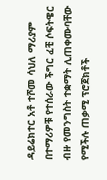ዳይሬክተር አቶ ተሾመ ሳህለ ማሪያም በተማሪዎቹ የተሰራው ችግር ፈቺ ሶፍትዌር ብዙ የመንግስት ተቋማት ሊጠቀሙባቸው የሚችሉ ጠቃሚ ፕሮጀክቶች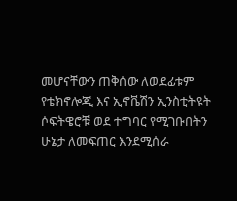መሆናቸውን ጠቅሰው ለወደፊቱም የቴክኖሎጂ እና ኢኖቬሽን ኢንስቲትዩት ሶፍትዌሮቹ ወደ ተግባር የሚገቡበትን ሁኔታ ለመፍጠር እንደሚሰራ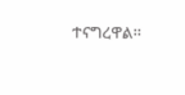ተናግረዋል፡፡